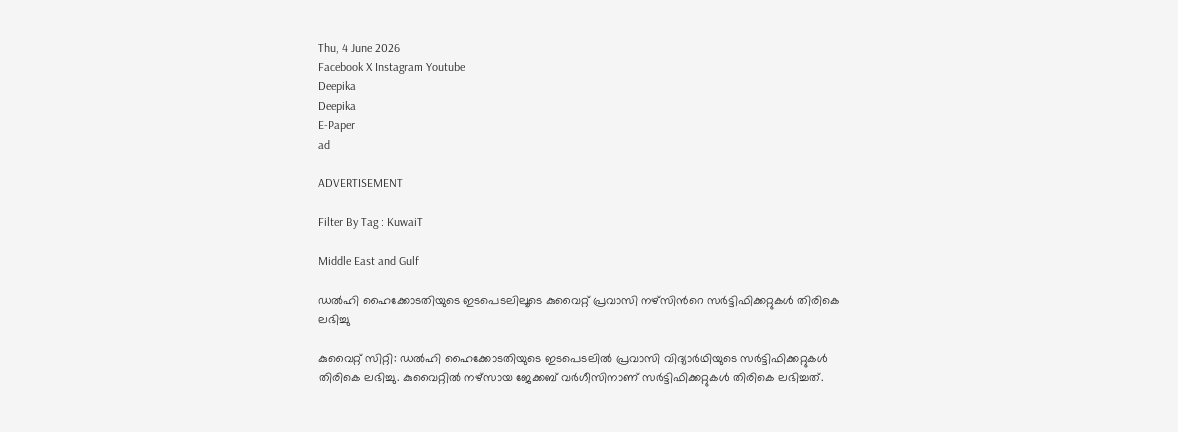Thu, 4 June 2026
Facebook X Instagram Youtube
Deepika
Deepika
E-Paper
ad

ADVERTISEMENT

Filter By Tag : KuwaiT

Middle East and Gulf

ഡൽഹി ഹൈക്കോടതിയുടെ ഇടപെടലിലൂടെ കുവൈറ്റ് പ്രവാസി നഴ്‌സിന്‍റെ സർട്ടിഫിക്കറ്റുകൾ തിരികെ ലഭിച്ചു

കുവൈറ്റ് സിറ്റി: ഡൽഹി ഹൈക്കോടതിയുടെ ഇടപെടലിൽ പ്രവാസി വിദ്യാർഥിയുടെ സർട്ടിഫിക്കറ്റുകൾ തിരികെ ലഭിച്ചു. കുവൈറ്റിൽ നഴ്‌സായ ജേക്കബ് വർഗീസിനാണ് സർട്ടിഫിക്കറ്റുകൾ തിരികെ ലഭിച്ചത്.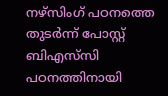നഴ്സിംഗ് പഠനത്തെ തുടർന്ന് പോസ്റ്റ് ബിഎസ്‌സി പഠനത്തിനായി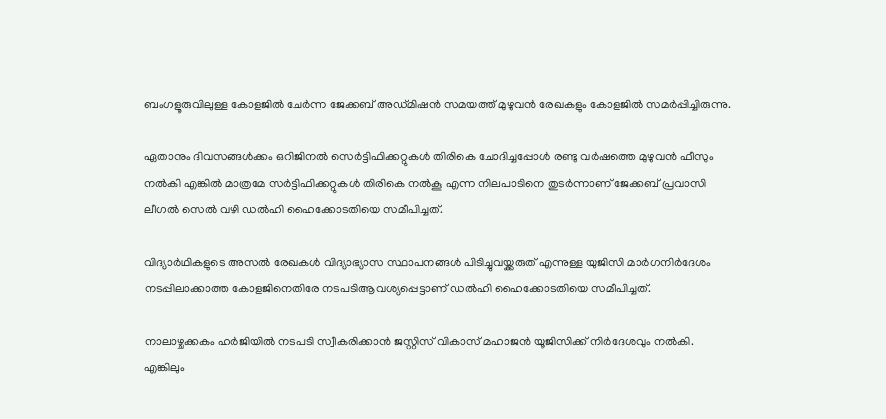ബംഗളൂരുവിലുള്ള കോളജിൽ ചേർന്ന ജേക്കബ് അഡ്മിഷൻ സമയത്ത്‌ മുഴുവൻ രേഖകളും കോളജിൽ സമർപ്പിച്ചിരുന്നു.

ഏതാനും ദിവസങ്ങൾക്കം ഒറിജിനൽ സെർട്ടിഫിക്കറ്റുകൾ തിരികെ ചോദിച്ചപ്പോൾ രണ്ടു വർഷത്തെ മുഴുവൻ ഫീസും നൽകി എങ്കിൽ മാത്രമേ സർട്ടിഫിക്കറ്റുകൾ തിരികെ നൽകൂ എന്ന നിലപാടിനെ തുടർന്നാണ്‌ ജേക്കബ് പ്രവാസി ലീഗൽ സെൽ വഴി ഡൽഹി ഹൈക്കോടതിയെ സമീപിച്ചത്.

വിദ്യാർഥികളുടെ അസൽ രേഖകൾ വിദ്യാഭ്യാസ സ്ഥാപനങ്ങൾ പിടിച്ചുവയ്ക്കരുത്‌ എന്നുള്ള യുജിസി മാർഗനിർദേശം നടപ്പിലാക്കാത്ത കോളജിനെതിരേ നടപടിആവശ്യപ്പെട്ടാണ് ഡൽഹി ഹൈക്കോടതിയെ സമീപിച്ചത്.

നാലാഴ്ചക്കകം ഹർജിയിൽ നടപടി സ്വീകരിക്കാൻ ജസ്റ്റിസ് വികാസ് മഹാജൻ യൂജിസിക്ക് നിർദേശവും നൽകി. എങ്കിലും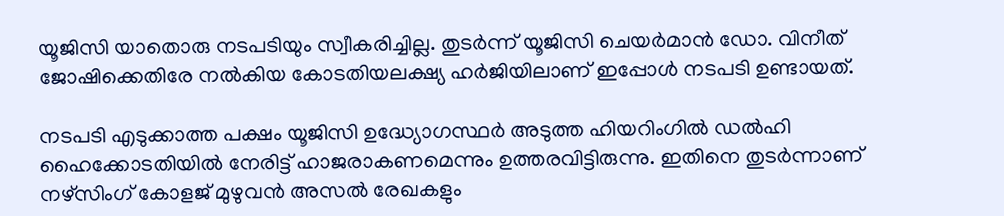യൂജിസി യാതൊരു നടപടിയും സ്വീകരിച്ചില്ല. തുടർന്ന് യൂജിസി ചെയർമാൻ ഡോ. വിനീത് ജോഷിക്കെതിരേ നൽകിയ കോടതിയലക്ഷ്യ ഹർജിയിലാണ് ഇപ്പോൾ നടപടി ഉണ്ടായത്.

നടപടി എടുക്കാത്ത പക്ഷം യൂജിസി ഉദ്ധ്യോഗസ്ഥർ അടുത്ത ഹിയറിംഗിൽ ഡൽഹി ഹൈക്കോടതിയിൽ നേരിട്ട് ഹാജരാകണമെന്നും ഉത്തരവിട്ടിരുന്നു. ഇതിനെ തുടർന്നാണ് നഴ്സിംഗ് കോളജ് മുഴുവൻ അസൽ രേഖകളും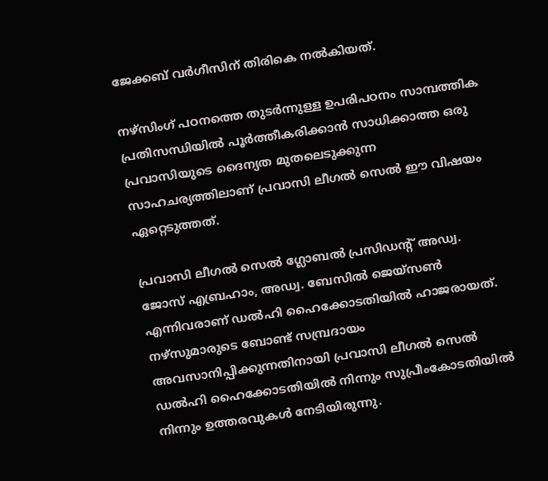ജേക്കബ് വർഗീസിന് തിരികെ നൽകിയത്.

നഴ്സിംഗ് പഠനത്തെ തുടർന്നുള്ള ഉപരിപഠനം സാമ്പത്തിക പ്രതിസന്ധിയിൽ പൂർത്തീകരിക്കാൻ സാധിക്കാത്ത ഒരു പ്രവാസിയുടെ ദൈന്യത മുതലെടുക്കുന്ന സാഹചര്യത്തിലാണ് പ്രവാസി ലീഗൽ സെൽ ഈ വിഷയം ഏറ്റെടുത്തത്.

പ്രവാസി ലീഗൽ സെൽ ഗ്ലോബൽ പ്രസിഡന്‍റ് അഡ്വ. ജോസ് എബ്രഹാം, അഡ്വ. ബേസിൽ ജെയ്സൺ എന്നിവരാണ് ഡൽഹി ഹൈക്കോടതിയിൽ ഹാജരായത്. നഴ്സുമാരുടെ ബോണ്ട് സമ്പ്രദായം അവസാനിപ്പിക്കുന്നതിനായി പ്രവാസി ലീഗൽ സെൽ ഡൽഹി ഹൈക്കോടതിയിൽ നിന്നും സുപ്രീംകോടതിയിൽ നിന്നും ഉത്തരവുകൾ നേടിയിരുന്നു.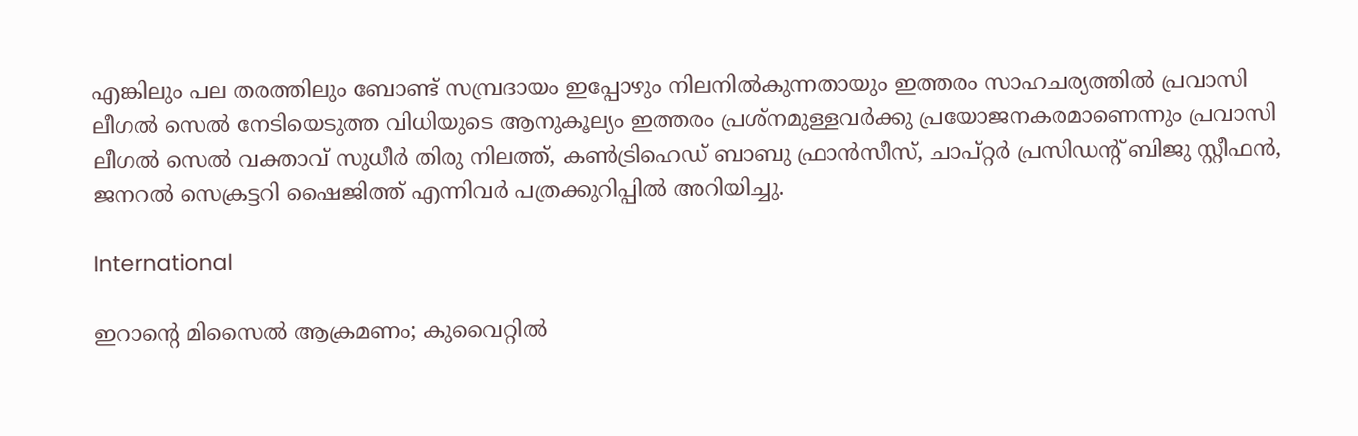എങ്കിലും പല തരത്തിലും ബോണ്ട് സമ്പ്രദായം ഇപ്പോഴും നിലനിൽകുന്നതായും ഇത്തരം സാഹചര്യത്തിൽ പ്രവാസി ലീഗൽ സെൽ നേടിയെടുത്ത വിധിയുടെ ആനുകൂല്യം ഇത്തരം പ്രശ്നമുള്ളവർക്കു പ്രയോജനകരമാണെന്നും പ്രവാസി ലീഗൽ സെൽ വക്താവ് സുധീർ തിരു നിലത്ത്, കൺട്രിഹെഡ് ബാബു ഫ്രാൻസീസ്, ചാപ്റ്റർ പ്രസിഡന്‍റ് ബിജു സ്റ്റീഫൻ, ജനറൽ സെക്രട്ടറി ഷൈജിത്ത്‌ എന്നിവർ പത്രക്കുറിപ്പിൽ അറിയിച്ചു.

International

ഇറാന്‍റെ മിസൈൽ ആക്രമണം; കുവൈറ്റിൽ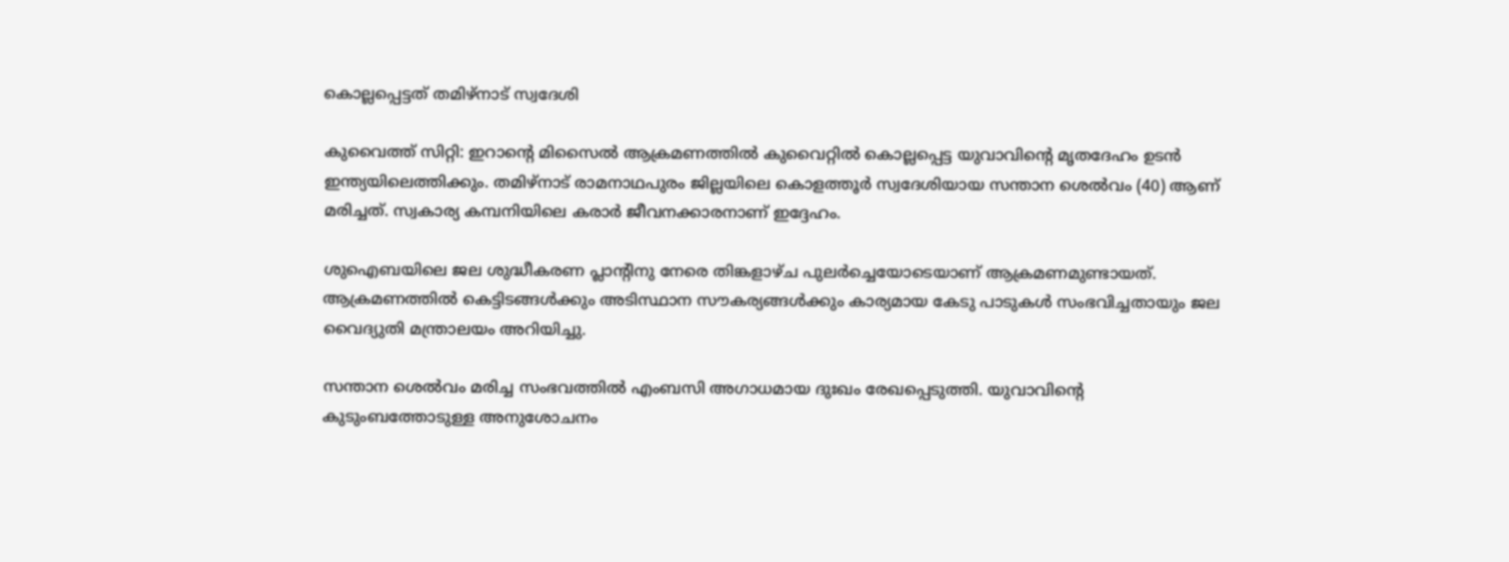കൊല്ലപ്പെട്ടത് തമിഴ്നാട് സ്വദേശി

കുവൈത്ത് സിറ്റി: ഇറാന്‍റെ മിസൈൽ ആക്രമണത്തിൽ കുവൈറ്റിൽ കൊല്ലപ്പെട്ട യുവാവിന്‍റെ മൃതദേഹം ഉടൻ ഇന്ത്യയിലെത്തിക്കും. തമിഴ്നാട് രാമനാഥപുരം ജില്ലയിലെ കൊളത്തൂർ സ്വദേശിയായ സന്താന ശെൽവം (40) ആണ് മരിച്ചത്. സ്വകാര്യ കമ്പനിയിലെ കരാർ ജീവനക്കാരനാണ് ഇദ്ദേഹം.

ശുഐബയിലെ ജല ശുദ്ധീകരണ പ്ലാന്‍റിനു നേരെ തിങ്കളാഴ്‌ച പുലർച്ചെയോടെയാണ് ആക്രമണമുണ്ടായത്. ആക്രമണത്തിൽ കെട്ടിടങ്ങൾക്കും അടിസ്ഥാന സൗകര്യങ്ങൾക്കും കാര്യമായ കേടു പാടുകൾ സംഭവിച്ചതായും ജല വൈദ്യുതി മന്ത്രാലയം അറിയിച്ചു.

സന്താന ശെൽവം മരിച്ച സംഭവത്തിൽ എംബസി അഗാധമായ ദുഃഖം രേഖപ്പെടുത്തി. യുവാവിന്‍റെ കുടുംബത്തോടുള്ള അനുശോചനം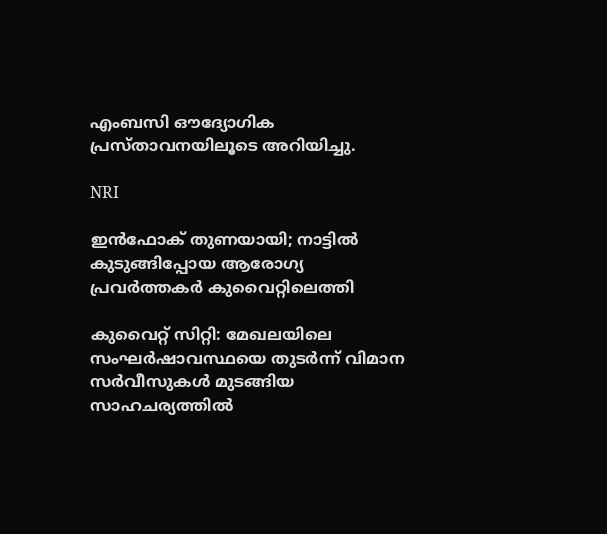എംബസി ഔദ്യോഗിക പ്രസ്താവനയിലൂടെ അറിയിച്ചു.

NRI

ഇൻഫോക് തുണയായി; നാട്ടിൽ കുടുങ്ങിപ്പോയ ആരോഗ്യ പ്രവർത്തകർ കുവൈറ്റിലെത്തി

കുവൈറ്റ് സിറ്റി: മേഖലയിലെ സംഘർഷാവസ്ഥയെ തുടർന്ന് വിമാന സർവീസുകൾ മുടങ്ങിയ സാഹചര്യത്തിൽ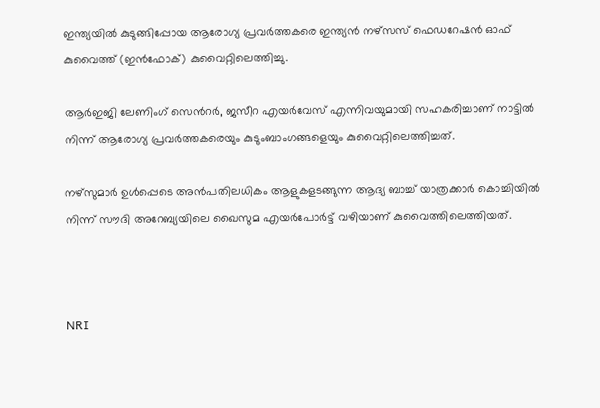ഇന്ത്യയിൽ കുടുങ്ങിപ്പോയ ആരോഗ്യ പ്രവർത്തകരെ ഇന്ത്യൻ നഴ്സസ് ഫെഡറേഷൻ ഓഫ് കുവൈത്ത് (ഇൻഫോക്) കുവൈറ്റിലെത്തിച്ചു.

ആർഇജി ലേണിംഗ് സെന്‍റർ, ജസീറ എയർവേസ് എന്നിവയുമായി സഹകരിച്ചാണ് നാട്ടിൽ നിന്ന് ആരോഗ്യ പ്രവർത്തകരെയും കുടുംബാംഗങ്ങളെയും കുവൈറ്റിലെത്തിച്ചത്.

നഴ്സുമാർ ഉൾപ്പെടെ അൻപതിലധികം ആളുകളടങ്ങുന്ന ആദ്യ ബാച്ച് യാത്രക്കാർ കൊച്ചിയിൽ നിന്ന് സൗദി അറേബ്യയിലെ ഖൈസുമ എയർപോർട്ട് വഴിയാണ് കുവൈത്തിലെത്തിയത്.



NRI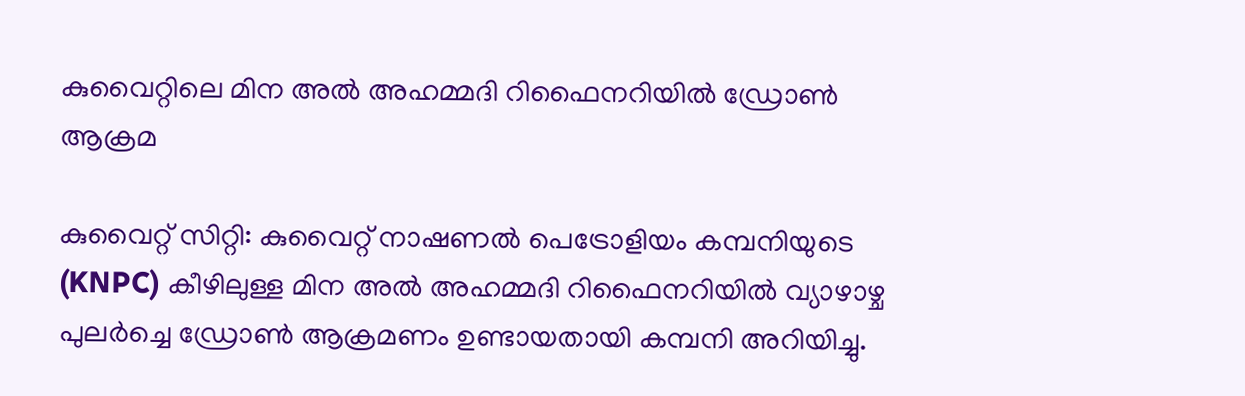കുവൈറ്റിലെ മിന അൽ അഹമ്മദി റിഫൈനറിയിൽ ഡ്രോൺ ആക്രമ

കുവൈറ്റ് സിറ്റി: കുവൈറ്റ് നാഷണൽ പെട്രോളിയം കമ്പനിയുടെ (KNPC) കീഴിലുള്ള മിന അൽ അഹമ്മദി റിഫൈനറിയിൽ വ്യാഴാഴ്ച പുലർച്ചെ ഡ്രോൺ ആക്രമണം ഉണ്ടായതായി കമ്പനി അറിയിച്ചു.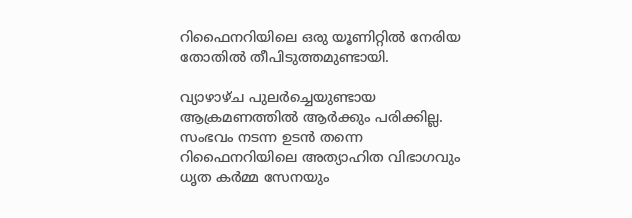റിഫൈനറിയിലെ ഒരു യൂണിറ്റിൽ നേരിയ തോതിൽ തീപിടുത്തമുണ്ടായി.

വ്യാഴാഴ്ച പുലർച്ചെയുണ്ടായ ആക്രമണത്തിൽ ആർക്കും പരിക്കില്ല. സംഭവം നടന്ന ഉടൻ തന്നെ റിഫൈനറിയിലെ അത്യാഹിത വിഭാഗവും ധൃത കർമ്മ സേനയും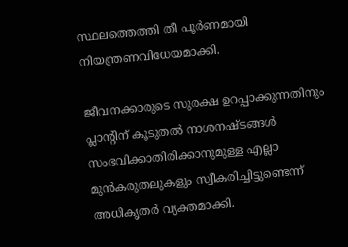സ്ഥലത്തെത്തി തീ പൂർണമായി നിയന്ത്രണവിധേയമാക്കി.

ജീവനക്കാരുടെ സുരക്ഷ ഉറപ്പാക്കുന്നതിനും പ്ലാന്‍റിന് കൂടുതൽ നാശനഷ്ടങ്ങൾ സംഭവിക്കാതിരിക്കാനുമുള്ള എല്ലാ മുൻകരുതലുകളും സ്വീകരിച്ചിട്ടുണ്ടെന്ന് അധികൃതർ വ്യക്തമാക്കി.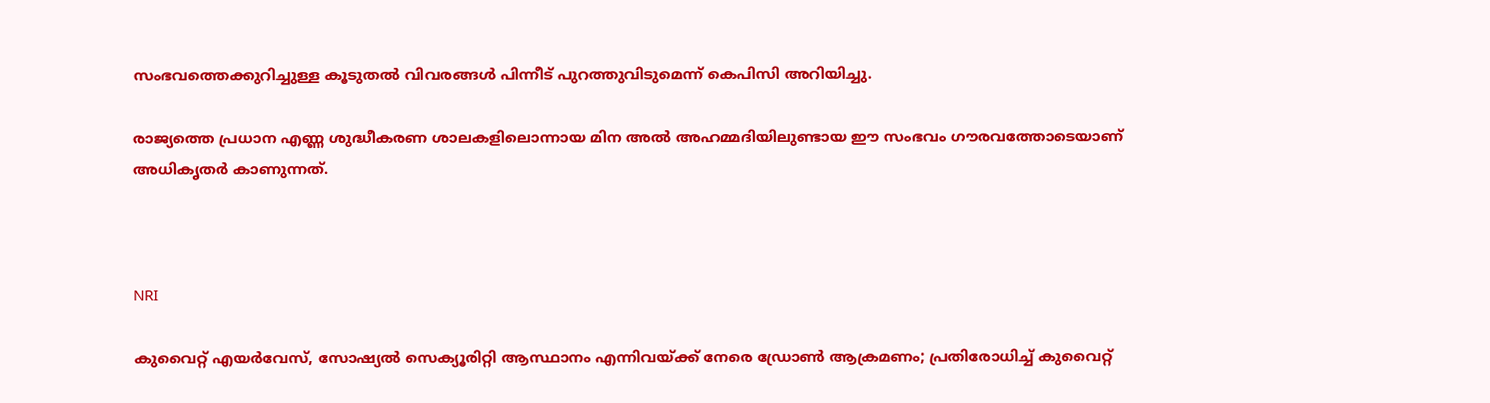സംഭവത്തെക്കുറിച്ചുള്ള കൂടുതൽ വിവരങ്ങൾ പിന്നീട് പുറത്തുവിടുമെന്ന് കെപിസി അറിയിച്ചു.

രാജ്യത്തെ പ്രധാന എണ്ണ ശുദ്ധീകരണ ശാലകളിലൊന്നായ മിന അൽ അഹമ്മദിയിലുണ്ടായ ഈ സംഭവം ഗൗരവത്തോടെയാണ് അധികൃതർ കാണുന്നത്.



NRI

കുവൈറ്റ് എയർവേസ്, സോഷ്യൽ സെക്യൂരിറ്റി ആസ്ഥാനം എന്നിവയ്ക്ക് നേരെ ഡ്രോൺ ആക്രമണം; പ്രതിരോധിച്ച് കുവൈറ്റ്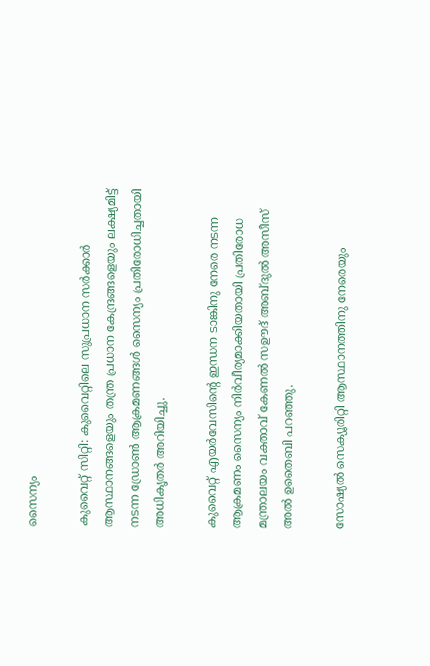സൈന്യം

കുവൈറ്റ് സിറ്റി: കുവൈറ്റിലെ സുപ്രധാന സർക്കാർ ആസ്ഥാനങ്ങളെയും തന്ത്ര പ്രധാന കേന്ദ്രങ്ങളെയും ലക്ഷ്യമിട്ട് നടന്ന ഡ്രോൺ ആക്രമണങ്ങൾ സൈന്യം പ്രതിരോധിച്ചതായി അധികൃതർ അറിയിച്ചു.

കുവൈറ്റ് എയർവേസിന്‍റെ ഇന്ധന ടാങ്കിനു നേരെ നടന്ന ആക്രമണം സൈന്യം നിർവീര്യമാക്കിയതായി പ്രതിരോധ മന്ത്രാലയം വക്താവ് കേണൽ സഊദ് അബ്ദുൽ അസീസ് അൽ ഉതൈബി പറഞ്ഞു.

സോഷ്യൽ സെക്യൂരിറ്റി ആസ്ഥാനത്തിനു നേരെയും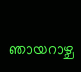ഞായറാഴ്ച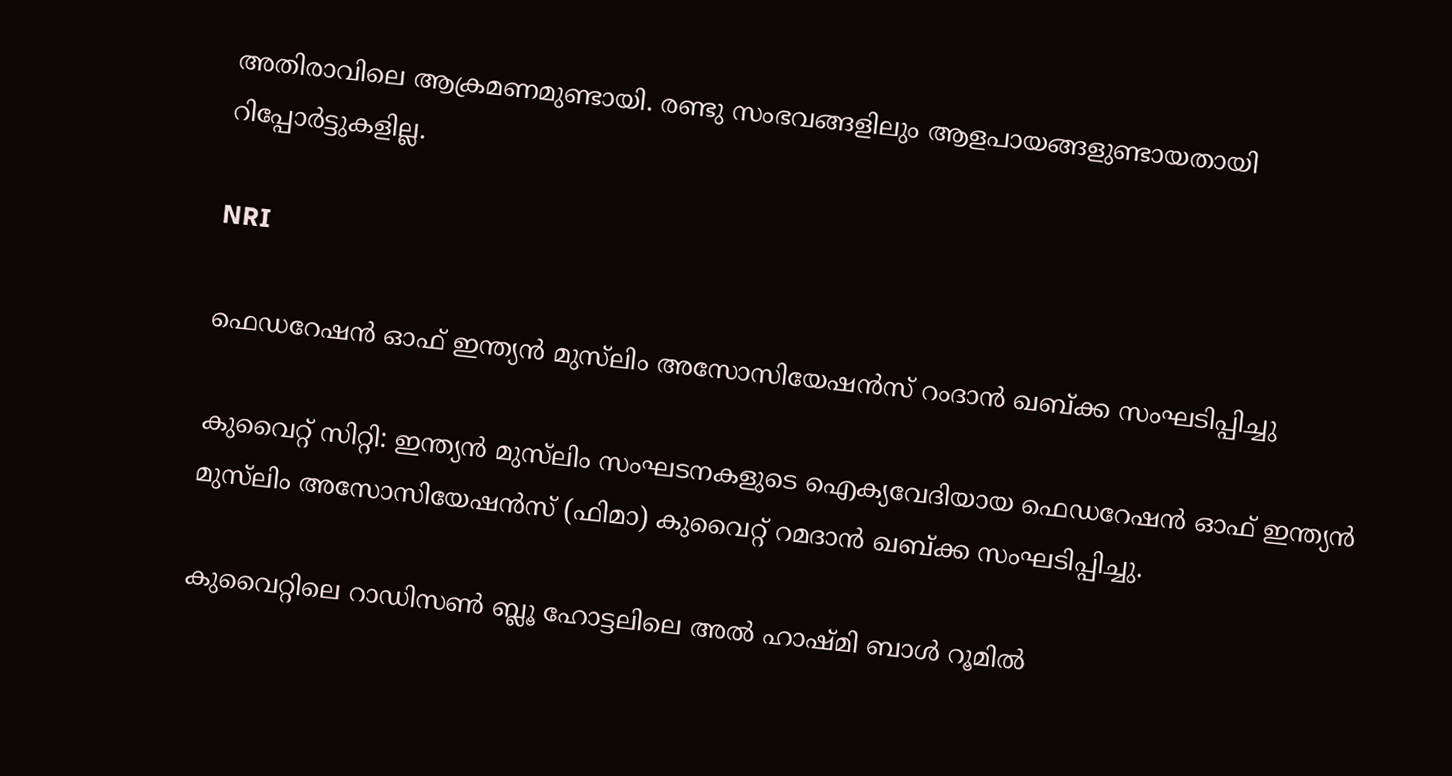അതിരാവിലെ ആക്രമണമുണ്ടായി. രണ്ടു സംഭവങ്ങളിലും ആളപായങ്ങളുണ്ടായതായി റിപ്പോർട്ടുകളില്ല.

NRI

ഫെഡറേഷൻ ഓഫ് ഇന്ത്യൻ മുസ്‌ലിം അസോസിയേഷൻസ് റംദാൻ ഖബ്ക്ക സംഘടിപ്പിച്ചു

കുവൈറ്റ് സിറ്റി: ഇന്ത്യൻ മുസ്‌ലിം സംഘടനകളുടെ ഐക്യവേദിയായ ഫെഡറേഷൻ ഓഫ് ഇന്ത്യൻ മുസ്‌ലിം അസോസിയേഷൻസ് (ഫിമാ) കുവൈറ്റ് റമദാൻ ഖബ്ക്ക സംഘടിപ്പിച്ചു.

കുവൈറ്റിലെ റാഡിസൺ ബ്ലൂ ഹോട്ടലിലെ അൽ ഹാഷ്മി ബാൾ റൂമിൽ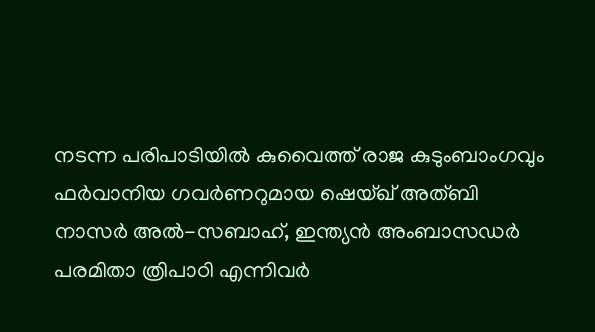നടന്ന പരിപാടിയിൽ കുവൈത്ത് രാജ കുടുംബാംഗവും ഫർവാനിയ ഗവർണറുമായ ഷെയ്ഖ് അത്ബി നാസർ അൽ-സബാഹ്, ഇന്ത്യൻ അംബാസഡർ പരമിതാ ത്രിപാഠി എന്നിവർ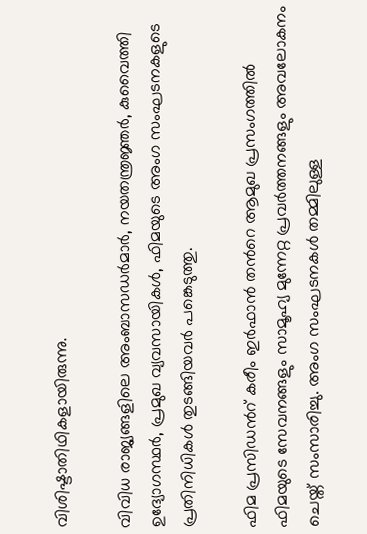വിശിഷ്ടാതിഥികളായിരുന്നു.

വിവിധ രാജ്യങ്ങളിലെ അംബാസഡർമാർ, നയതന്ത്രജ്ഞർ, കുവൈത്തി ഉദ്യോഗസ്ഥർ, പ്രമുഖ വ്യവസായികൾ, ഫിമയുടെ അംഗ സംഘടനകളുടെ പ്രതിനിധികൾ തുടങ്ങിയവർ പങ്കെടുത്തു.

ഫിമ പ്രസിഡന്‍റ് കരീം ഇർഫാൻ തന്‍റെ ആമുഖ പ്രസംഗത്തിൽ ഫിമയുടെ സേവനങ്ങളും സാമൂഹ്യ മുന്നേറ്റ പ്രവർത്തനങ്ങളും അവലോകനം ചെയ്ത് സംസാരിച്ചു. അംഗ സംഘടനകൾ തമ്മിലുള്ള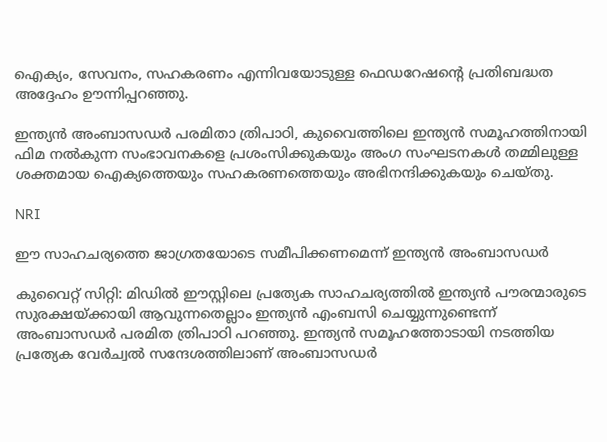ഐക്യം, സേവനം, സഹകരണം എന്നിവയോടുള്ള ഫെഡറേഷന്‍റെ പ്രതിബദ്ധത അദ്ദേഹം ഊന്നിപ്പറഞ്ഞു.

ഇന്ത്യൻ അംബാസഡർ പരമിതാ ത്രിപാഠി, കുവൈത്തിലെ ഇന്ത്യൻ സമൂഹത്തിനായി ഫിമ നൽകുന്ന സംഭാവനകളെ പ്രശംസിക്കുകയും അംഗ സംഘടനകൾ തമ്മിലുള്ള ശക്തമായ ഐക്യത്തെയും സഹകരണത്തെയും അഭിനന്ദിക്കുകയും ചെയ്തു.

NRI

ഈ സാഹചര്യത്തെ ജാഗ്രതയോടെ സമീപിക്കണമെന്ന് ഇന്ത്യൻ അംബാസഡർ

കുവൈറ്റ് സിറ്റി: മിഡിൽ ഈസ്റ്റിലെ പ്രത്യേക സാഹചര്യത്തിൽ ഇന്ത്യൻ പൗരന്മാരുടെ സുരക്ഷയ്ക്കായി ആവുന്നതെല്ലാം ഇന്ത്യൻ എംബസി ചെയ്യുന്നുണ്ടെന്ന് അംബാസഡർ പരമിത ത്രിപാഠി പറഞ്ഞു. ഇന്ത്യൻ സമൂഹത്തോടായി നടത്തിയ പ്രത്യേക വേർച്വൽ സന്ദേശത്തിലാണ് അംബാസഡർ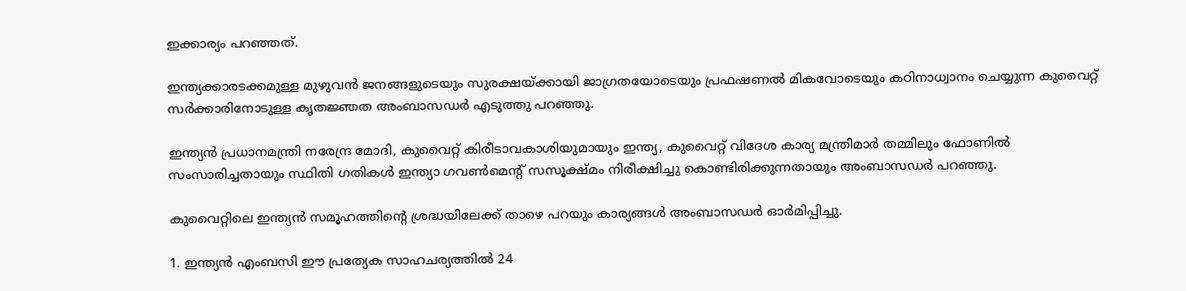ഇക്കാര്യം പറഞ്ഞത്.

ഇന്ത്യക്കാരടക്കമുള്ള മുഴുവൻ ജനങ്ങളുടെയും സുരക്ഷയ്ക്കായി ജാഗ്രതയോടെയും പ്രഫഷണൽ മികവോടെയും കഠിനാധ്വാനം ചെയ്യുന്ന കുവൈറ്റ് സർക്കാരിനോടുള്ള കൃതജ്ഞത അംബാസഡർ എടുത്തു പറഞ്ഞു.

ഇന്ത്യൻ പ്രധാനമന്ത്രി നരേന്ദ്ര മോദി, കുവൈറ്റ് കിരീടാവകാശിയുമായും ഇന്ത്യ, കുവൈറ്റ് വിദേശ കാര്യ മന്ത്രിമാർ തമ്മിലും ഫോണിൽ സംസാരിച്ചതായും സ്ഥിതി ഗതികൾ ഇന്ത്യാ ഗവൺമെന്‍റ് സസൂക്ഷ്മം നിരീക്ഷിച്ചു കൊണ്ടിരിക്കുന്നതായും അംബാസഡർ പറഞ്ഞു.

കുവൈറ്റിലെ ഇന്ത്യൻ സമൂഹത്തിന്‍റെ ശ്രദ്ധയിലേക്ക് താഴെ പറയും കാര്യങ്ങൾ അംബാസഡർ ഓർമിപ്പിച്ചു.

1. ഇന്ത്യൻ എംബസി ഈ പ്രത്യേക സാഹചര്യത്തിൽ 24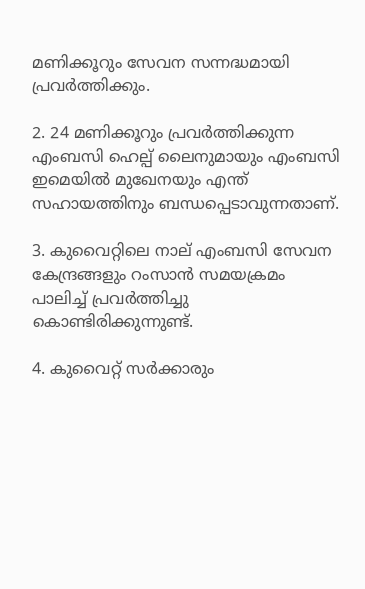മണിക്കൂറും സേവന സന്നദ്ധമായി പ്രവർത്തിക്കും.

2. 24 മണിക്കൂറും പ്രവർത്തിക്കുന്ന എംബസി ഹെല്പ് ലൈനുമായും എംബസി ഇമെയിൽ മുഖേനയും എന്ത് സഹായത്തിനും ബന്ധപ്പെടാവുന്നതാണ്.

3. കുവൈറ്റിലെ നാല് എംബസി സേവന കേന്ദ്രങ്ങളും റംസാൻ സമയക്രമം പാലിച്ച് പ്രവർത്തിച്ചു കൊണ്ടിരിക്കുന്നുണ്ട്.

4. കുവൈറ്റ് സർക്കാരും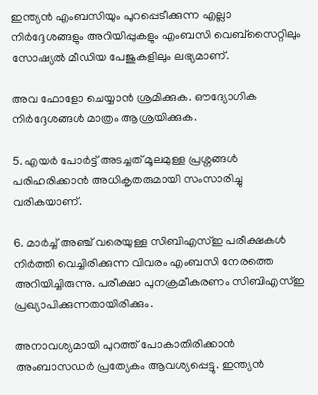ഇന്ത്യൻ എംബസിയും പുറപ്പെടീക്കുന്ന എല്ലാ നിർദ്ദേശങ്ങളും അറിയിപ്പുകളും എംബസി വെബ്സൈറ്റിലും സോഷ്യൽ മീഡിയ പേജുകളിലും ലഭ്യമാണ്.

അവ ഫോളോ ചെയ്യാൻ ശ്രമിക്കുക. ഔദ്യോഗിക നിർദ്ദേശങ്ങൾ മാത്രം ആശ്രയിക്കുക.

5. എയർ പോർട്ട് അടച്ചത് മൂലമുള്ള പ്രശ്നങ്ങൾ പരിഹരിക്കാൻ അധികൃതരുമായി സംസാരിച്ചു വരികയാണ്.

6. മാർച്ച് അഞ്ച് വരെയുള്ള സിബിഎസ്ഇ പരീക്ഷകൾ നിർത്തി വെച്ചിരിക്കുന്ന വിവരം എംബസി നേരത്തെ അറിയിച്ചിരുന്നു. പരീക്ഷാ പുനക്രമീകരണം സിബിഎസ്ഇ പ്രഖ്യാപിക്കുന്നതായിരിക്കും.

അനാവശ്യമായി പുറത്ത് പോകാതിരിക്കാൻ അംബാസഡർ പ്രത്യേകം ആവശ്യപ്പെട്ടു. ഇന്ത്യൻ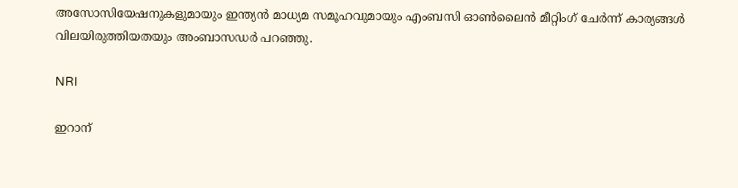അസോസിയേഷനുകളുമായും ഇന്ത്യൻ മാധ്യമ സമൂഹവുമായും എംബസി ഓൺലൈൻ മീറ്റിംഗ് ചേർന്ന് കാര്യങ്ങൾ വിലയിരുത്തിയതയും അംബാസഡർ പറഞ്ഞു.

NRI

ഇറാന്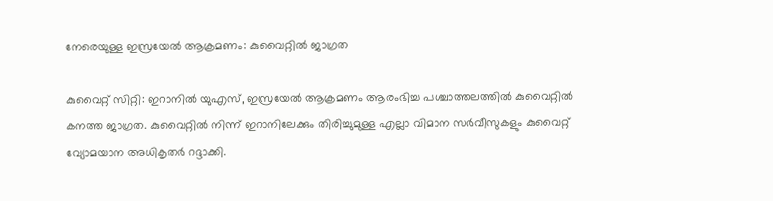നേരെയുള്ള ഇസ്രയേൽ ആക്രമണം: കുവൈറ്റിൽ ജാഗ്രത

കുവൈറ്റ് സിറ്റി: ഇറാനിൽ യുഎസ്, ഇസ്രയേൽ ആക്രമണം ആരംഭിച്ച പശ്ചാത്തലത്തിൽ കുവൈറ്റിൽ കനത്ത ജാഗ്രത. കുവൈറ്റിൽ നിന്ന് ഇറാനിലേക്കും തിരിച്ചുമുള്ള എല്ലാ വിമാന സർവീസുകളും കുവൈറ്റ് വ്യോമയാന അധികൃതർ റദ്ദാക്കി.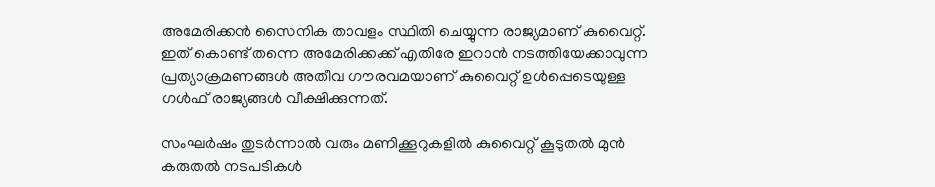അമേരിക്കൻ സൈനിക താവളം സ്ഥിതി ചെയ്യുന്ന രാജ്യമാണ് കുവൈറ്റ്. ഇത് കൊണ്ട് തന്നെ അമേരിക്കക്ക് എതിരേ ഇറാൻ നടത്തിയേക്കാവുന്ന പ്രത്യാക്രമണങ്ങൾ അതീവ ഗൗരവമയാണ് കുവൈറ്റ് ഉൾപ്പെടെയുള്ള ഗൾഫ് രാജ്യങ്ങൾ വീക്ഷിക്കുന്നത്.

സംഘർഷം തുടർന്നാൽ വരും മണിക്കൂറുകളിൽ കുവൈറ്റ് കൂടുതൽ മുൻ കരുതൽ നടപടികൾ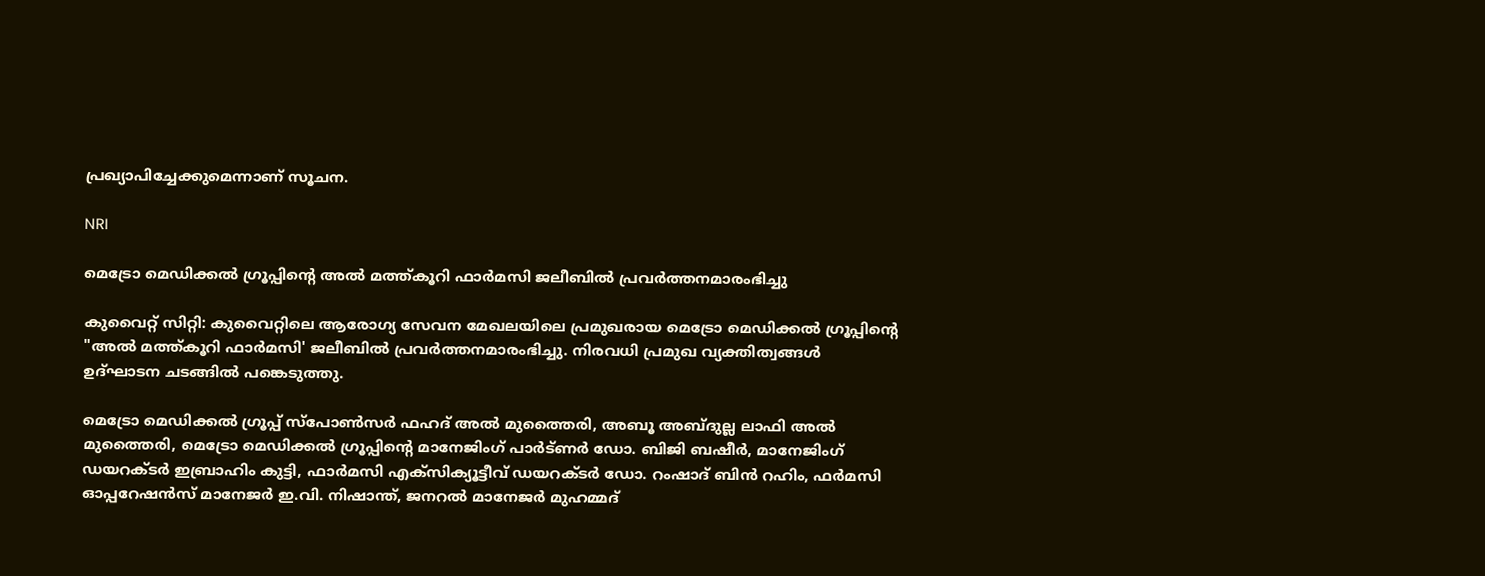പ്രഖ്യാപിച്ചേക്കുമെന്നാണ് സൂചന.

NRI

മെട്രോ മെഡിക്കൽ ഗ്രൂപ്പിന്‍റെ അൽ മത്ത്കൂറി ഫാർമസി ജലീബിൽ പ്രവർത്തനമാരംഭിച്ചു

കുവൈറ്റ് സിറ്റി: കുവൈറ്റിലെ ആരോഗ്യ സേവന മേഖലയിലെ പ്രമുഖരായ മെട്രോ മെഡിക്കൽ ഗ്രൂപ്പിന്‍റെ "അൽ മത്ത്കൂറി ഫാർമസി' ജലീബിൽ പ്രവർത്തനമാരംഭിച്ചു. നിരവധി പ്രമുഖ വ്യക്തിത്വങ്ങൾ ഉദ്ഘാടന ചടങ്ങിൽ പങ്കെടുത്തു.

മെട്രോ മെഡിക്കൽ ഗ്രൂപ്പ് സ്പോൺസർ ഫഹദ് അൽ മുത്തൈരി, അബൂ അബ്ദുല്ല ലാഫി അൽ മുത്തൈരി, മെട്രോ മെഡിക്കൽ ഗ്രൂപ്പിന്‍റെ മാനേജിംഗ് പാർട്ണർ ഡോ. ബിജി ബഷീർ, മാനേജിംഗ് ഡയറക്ടർ ഇബ്രാഹിം കുട്ടി, ഫാർമസി എക്സിക്യൂട്ടീവ് ഡയറക്ടർ ഡോ. റംഷാദ് ബിൻ റഹിം, ഫർമസി ഓപ്പറേഷൻസ് മാനേജർ ഇ.വി. നിഷാന്ത്, ജനറൽ മാനേജർ മുഹമ്മദ്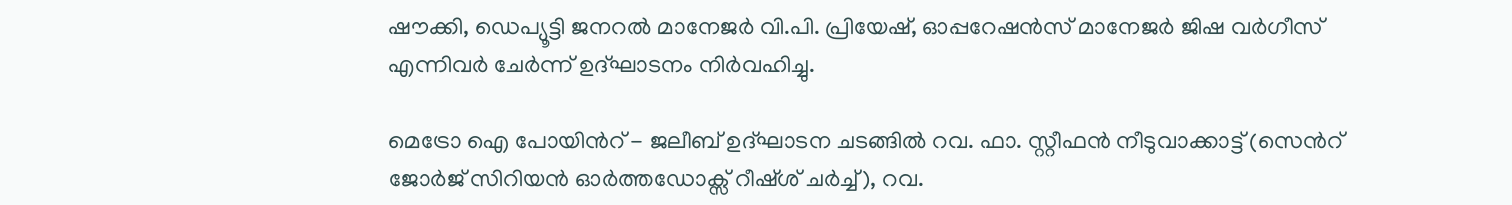ഷൗക്കി, ഡെപ്യൂട്ടി ജനറൽ മാനേജർ വി.പി. പ്രിയേഷ്, ഓപ്പറേഷൻസ് മാനേജർ ജിഷ വർഗീസ് എന്നിവർ ചേർന്ന് ഉദ്ഘാടനം നിർവഹിച്ചു.

മെട്രോ ഐ പോയിന്‍റ് - ജലീബ് ഉദ്ഘാടന ചടങ്ങിൽ റവ. ഫാ. സ്റ്റീഫൻ നീടുവാക്കാട്ട് (സെന്‍റ് ജോർജ് സിറിയൻ ഓർത്തഡോക്സ് റീഷ്ശ് ചർച്ച്), റവ.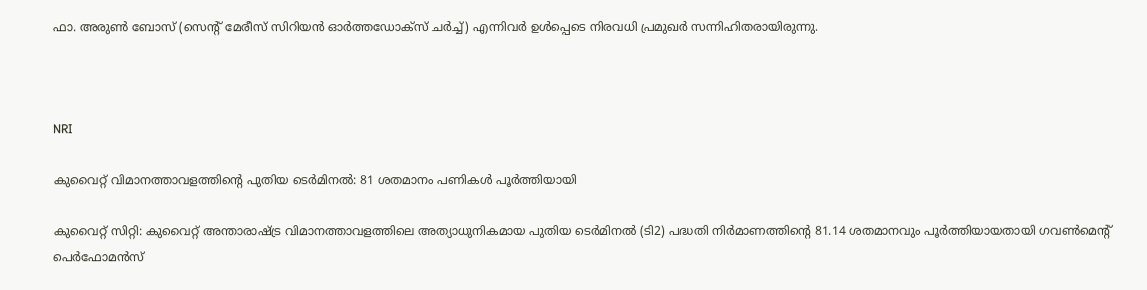ഫാ. അരുണ്‍ ബോസ് (സെന്‍റ് മേരീസ് സിറിയൻ ഓർത്തഡോക്സ് ചർച്ച്) എന്നിവർ ഉൾപ്പെടെ നിരവധി പ്രമുഖർ സന്നിഹിതരായിരുന്നു.



NRI

കുവൈറ്റ് വിമാനത്താവളത്തിന്‍റെ പുതിയ ടെർമിനൽ: 81 ശതമാനം പണികൾ പൂർത്തിയായി

കുവൈറ്റ് സിറ്റി: കുവൈറ്റ് അന്താരാഷ്ട്ര വിമാനത്താവളത്തിലെ അത്യാധുനികമായ പുതിയ ടെർമിനൽ (ടി2) പദ്ധതി നിർമാണത്തിന്‍റെ 81.14 ശതമാനവും പൂർത്തിയായതായി ഗവൺമെന്‍റ് പെർഫോമൻസ്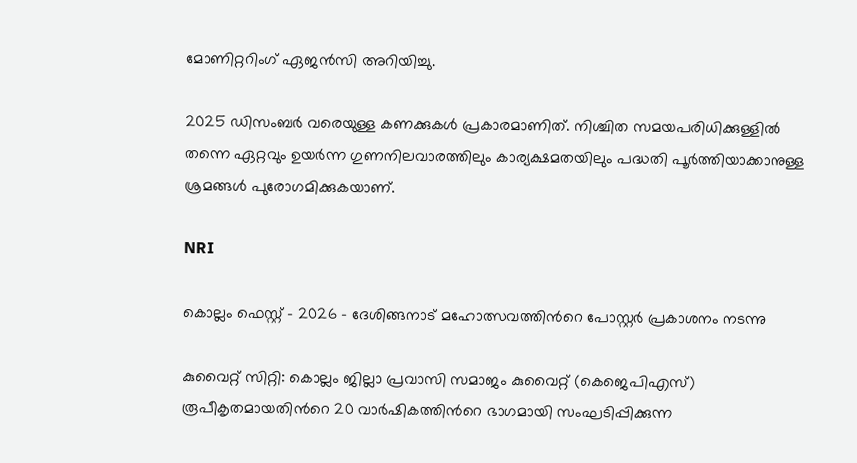മോണിറ്ററിംഗ് ഏജൻസി അറിയിച്ചു.

2025 ഡിസംബർ വരെയുള്ള കണക്കുകൾ പ്രകാരമാണിത്. നിശ്ചിത സമയപരിധിക്കുള്ളിൽ തന്നെ ഏറ്റവും ഉയർന്ന ഗുണനിലവാരത്തിലും കാര്യക്ഷമതയിലും പദ്ധതി പൂർത്തിയാക്കാനുള്ള ശ്രമങ്ങൾ പുരോഗമിക്കുകയാണ്.

NRI

കൊല്ലം ഫെസ്റ്റ് - 2026 - ദേശിങ്ങനാട് മഹോത്സവത്തിന്‍റെ പോസ്റ്റർ പ്രകാശനം നടന്നു

കുവൈറ്റ് സിറ്റി: കൊല്ലം ജില്ലാ പ്രവാസി സമാജം കുവൈറ്റ് (കെജെപിഎസ്) രൂപീകൃതമായതിന്‍റെ 20 വാർഷികത്തിന്‍റെ ഭാഗമായി സംഘടിപ്പിക്കുന്ന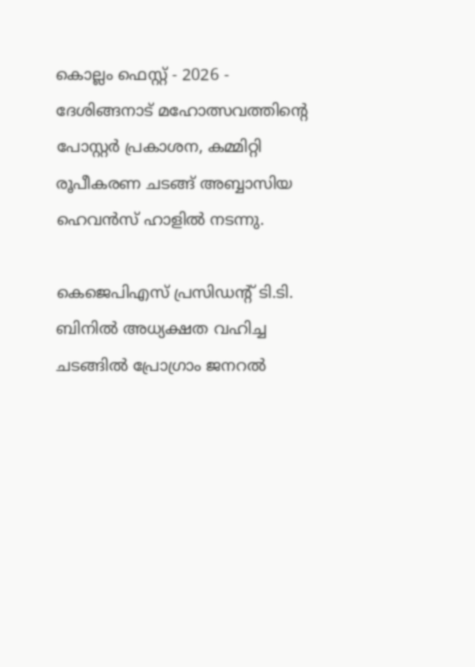കൊല്ലം ഫെസ്റ്റ് - 2026 - ദേശിങ്ങനാട് മഹോത്സവത്തിന്‍റെ പോസ്റ്റർ പ്രകാശന, കമ്മിറ്റി രൂപീകരണ ചടങ്ങ് അബ്ബാസിയ ഹെവൻസ് ഹാളിൽ നടന്നു.

കെജെപിഎസ് പ്രസിഡന്‍റ് ടി.ടി. ബിനിൽ അധ്യക്ഷത വഹിച്ച ചടങ്ങിൽ പ്രോഗ്രാം ജനറൽ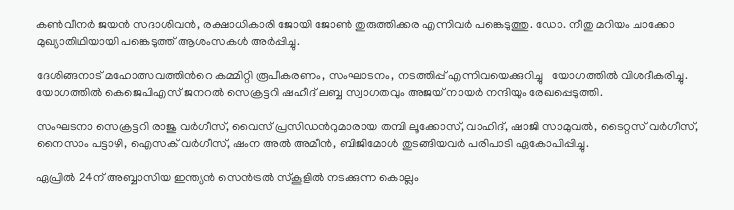കൺവീനർ ജയൻ സദാശിവൻ, രക്ഷാധികാരി ജോയി ജോൺ തുരുത്തിക്കര എന്നിവർ പങ്കെടുത്തു. ഡോ. നീതു മറിയം ചാക്കോ മുഖ്യാതിഥിയായി പങ്കെടുത്ത് ആശംസകൾ അർപ്പിച്ചു.

ദേശിങ്ങനാട് മഹോത്സവത്തിന്‍റെ കമ്മിറ്റി രൂപീകരണം, സംഘാടനം, നടത്തിപ്പ് എന്നിവയെക്കുറിച്ചു   യോഗത്തിൽ വിശദീകരിച്ചു. യോഗത്തിൽ കെജെപിഎസ് ജനറൽ സെക്രട്ടറി ഷഹീദ് ലബ്ബ സ്വാഗതവും അജയ് നായർ നന്ദിയും രേഖപ്പെടുത്തി.

സംഘടനാ സെക്രട്ടറി രാജു വർഗീസ്, വൈസ് പ്രസിഡന്‍റുമാരായ തമ്പി ലൂക്കോസ്, വാഹിദ്, ഷാജി സാമുവൽ, ടൈറ്റസ് വർഗീസ്, നൈസാം പട്ടാഴി, ഐസക് വർഗീസ്, ഷംന അൽ അമീൻ, ബിജിമോൾ തുടങ്ങിയവർ പരിപാടി ഏകോപിപ്പിച്ചു.

ഏപ്രിൽ 24ന് അബ്ബാസിയ ഇന്ത്യൻ സെൻട്രൽ സ്കൂളിൽ നടക്കുന്ന കൊല്ലം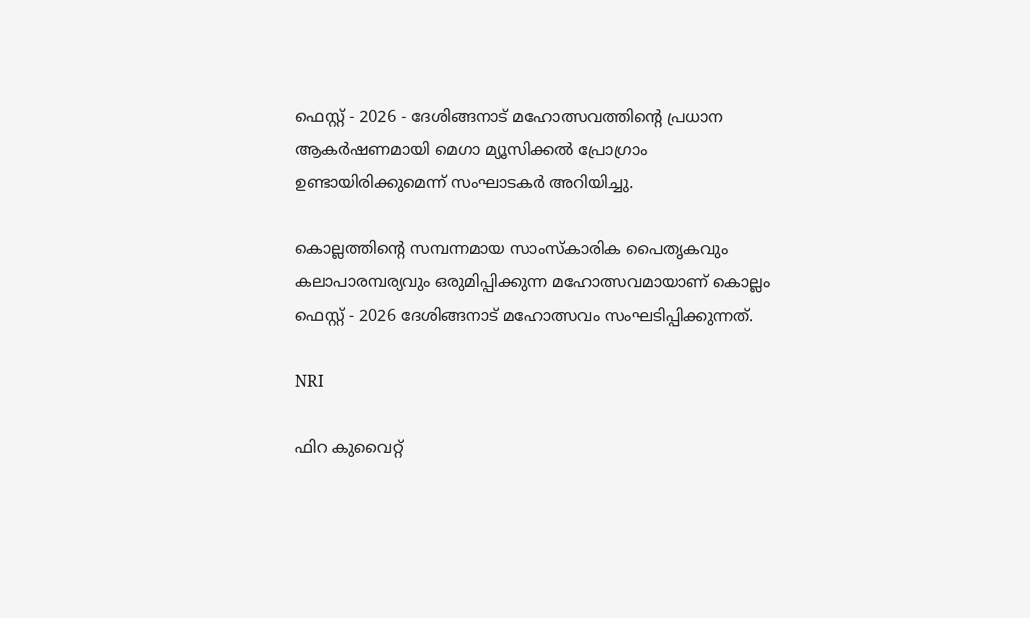ഫെസ്റ്റ് - 2026 - ദേശിങ്ങനാട് മഹോത്സവത്തിന്‍റെ പ്രധാന ആകർഷണമായി മെഗാ മ്യൂസിക്കൽ പ്രോഗ്രാം ഉണ്ടായിരിക്കുമെന്ന് സംഘാടകർ അറിയിച്ചു.

കൊല്ലത്തിന്‍റെ സമ്പന്നമായ സാംസ്കാരിക പൈതൃകവും കലാപാരമ്പര്യവും ഒരുമിപ്പിക്കുന്ന മഹോത്സവമായാണ് കൊല്ലം ഫെസ്റ്റ് - 2026 ദേശിങ്ങനാട് മഹോത്സവം സംഘടിപ്പിക്കുന്നത്.

NRI

ഫിറ കുവൈറ്റ്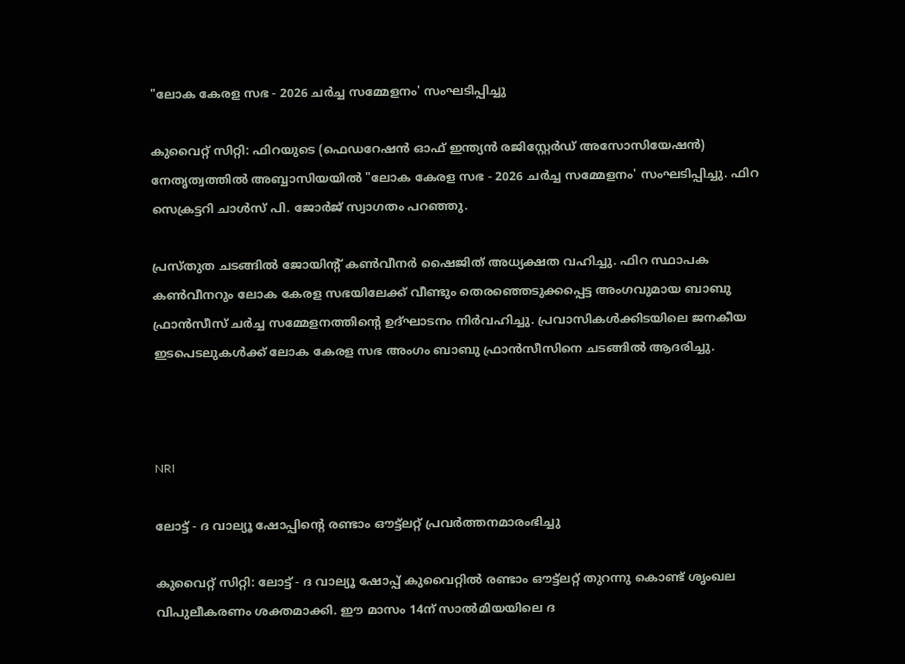"ലോക കേരള സഭ - 2026 ചർച്ച സമ്മേളനം' സംഘടിപ്പിച്ചു

കുവൈറ്റ് സിറ്റി: ഫിറയുടെ (ഫെഡറേഷൻ ഓഫ് ഇന്ത്യൻ രജിസ്റ്റേർഡ് അസോസിയേഷൻ) നേതൃത്വത്തിൽ അബ്ബാസിയയിൽ "ലോക കേരള സഭ - 2026 ചർച്ച സമ്മേളനം' സംഘടിപ്പിച്ചു. ഫിറ സെക്രട്ടറി ചാൾസ് പി. ജോർജ് സ്വാഗതം പറഞ്ഞു.

പ്രസ്തുത ചടങ്ങിൽ ജോയിന്‍റ് കൺവീനർ ഷൈജിത് അധ്യക്ഷത വഹിച്ചു. ഫിറ സ്ഥാപക കൺവീനറും ലോക കേരള സഭയിലേക്ക് വീണ്ടും തെരഞ്ഞെടുക്കപ്പെട്ട അംഗവുമായ ബാബു ഫ്രാൻസീസ് ചർച്ച സമ്മേളനത്തിന്‍റെ ഉദ്ഘാടനം നിർവഹിച്ചു. പ്രവാസികൾക്കിടയിലെ ജനകീയ ഇടപെടലുകൾക്ക് ലോക കേരള സഭ അംഗം ബാബു ഫ്രാൻസീസിനെ ചടങ്ങിൽ ആദരിച്ചു.



NRI

ലോട്ട് - ദ വാല്യൂ ഷോപ്പിന്‍റെ രണ്ടാം ഔ‌ട്ട്‌ലറ്റ് പ്രവർത്തനമാരംഭിച്ചു

കുവൈറ്റ് സിറ്റി: ലോട്ട് - ദ വാല്യൂ ഷോപ്പ് കുവൈറ്റിൽ രണ്ടാം ഔ‌ട്ട്‌ലറ്റ് തുറന്നു കൊണ്ട് ശൃംഖല വിപുലീകരണം ശക്തമാക്കി. ഈ മാസം 14ന് സാൽമിയയിലെ ദ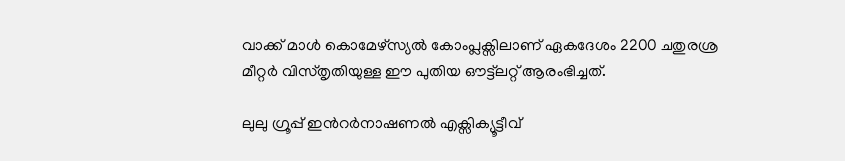വാക്ക് മാൾ കൊമേഴ്‌സ്യൽ കോംപ്ലക്സിലാണ് ഏകദേശം 2200 ചതുരശ്ര മീറ്റർ വിസ്തൃതിയുള്ള ഈ പുതിയ ഔട്ട്‌ലറ്റ് ആരംഭിച്ചത്.

ലുലു ഗ്രൂപ്പ് ഇന്‍റർനാഷണൽ എക്സിക്യൂട്ടീവ്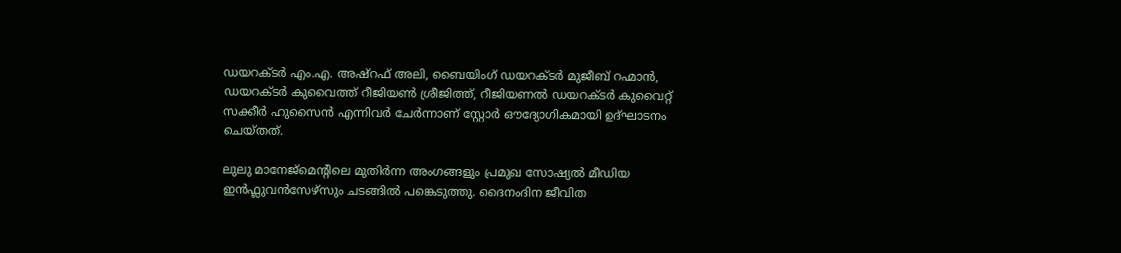ഡയറക്ടർ എം.എ. അഷ്റഫ് അലി, ബൈയിംഗ് ഡയറക്ടർ മുജീബ് റഹ്മാൻ, ഡയറക്ടർ കുവൈത്ത് റീജിയൺ ശ്രീജിത്ത്, റീജിയണൽ ഡയറക്ടർ കുവൈറ്റ് സക്കീർ ഹുസൈൻ എന്നിവർ ചേർന്നാണ് സ്റ്റോർ ഔദ്യോഗികമായി ഉദ്ഘാടനം ചെയ്തത്.

ലുലു മാനേജ്മെന്‍റിലെ മുതിർന്ന അംഗങ്ങളും പ്രമുഖ സോഷ്യൽ മീഡിയ ഇൻഫ്ലുവൻസേഴ്സും ചടങ്ങിൽ പങ്കെടുത്തു. ദൈനംദിന ജീവിത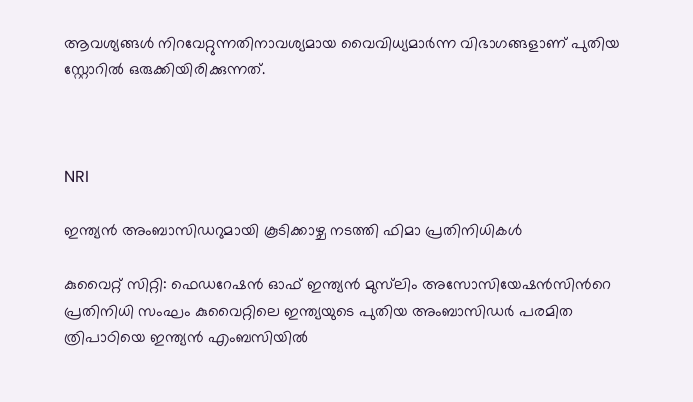ആവശ്യങ്ങൾ നിറവേറ്റുന്നതിനാവശ്യമായ വൈവിധ്യമാർന്ന വിഭാഗങ്ങളാണ് പുതിയ സ്റ്റോറിൽ ഒരുക്കിയിരിക്കുന്നത്.



NRI

ഇന്ത്യൻ അംബാസിഡറുമായി കൂടിക്കാഴ്ച നടത്തി ഫിമാ പ്രതിനിധികൾ

കുവൈറ്റ് സിറ്റി: ഫെഡറേഷൻ ഓഫ് ഇന്ത്യൻ മുസ്‌ലിം അസോസിയേഷൻസിന്‍റെ പ്രതിനിധി സംഘം കുവൈറ്റിലെ ഇന്ത്യയുടെ പുതിയ അംബാസിഡർ പരമിത ത്രിപാഠിയെ ഇന്ത്യൻ എംബസിയിൽ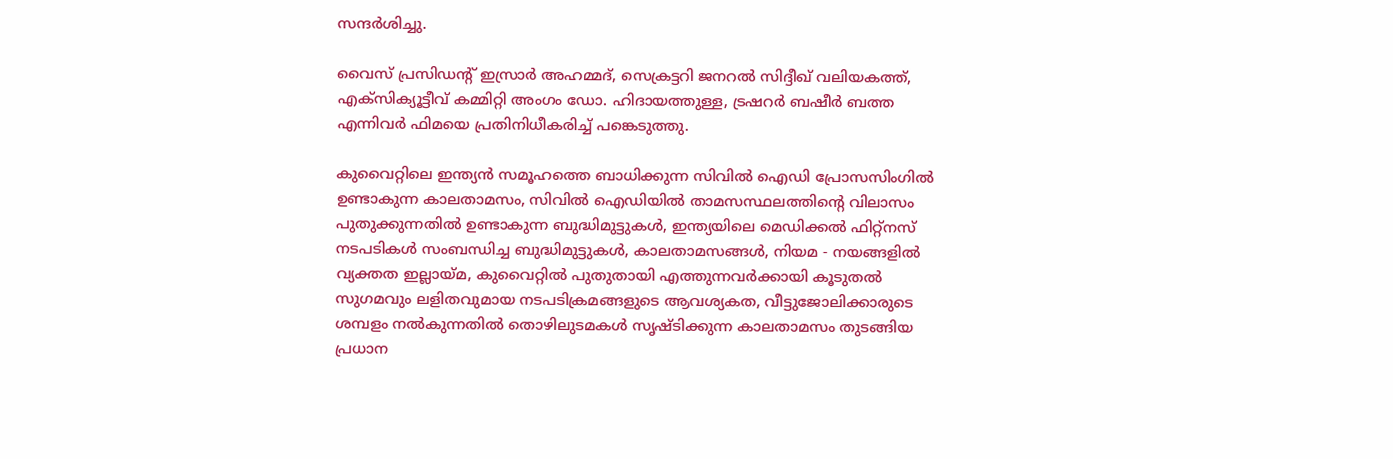സന്ദർശിച്ചു.

വൈസ് പ്രസിഡന്‍റ് ഇസ്രാർ അഹമ്മദ്, സെക്രട്ടറി ജനറൽ സിദ്ദീഖ് വലിയകത്ത്, എക്സിക്യൂട്ടീവ് കമ്മിറ്റി അംഗം ഡോ. ഹിദായത്തുള്ള, ട്രഷറർ ബഷീർ ബത്ത എന്നിവർ ഫിമയെ പ്രതിനിധീകരിച്ച് പങ്കെടുത്തു.

കുവൈറ്റിലെ ഇന്ത്യൻ സമൂഹത്തെ ബാധിക്കുന്ന സിവിൽ ഐഡി പ്രോസസിംഗിൽ ഉണ്ടാകുന്ന കാലതാമസം, സിവിൽ ഐഡിയിൽ താമസസ്ഥലത്തിന്‍റെ വിലാസം പുതുക്കുന്നതിൽ ഉണ്ടാകുന്ന ബുദ്ധിമുട്ടുകൾ, ഇന്ത്യയിലെ മെഡിക്കൽ ഫിറ്റ്നസ് നടപടികൾ സംബന്ധിച്ച ബുദ്ധിമുട്ടുകൾ, കാലതാമസങ്ങൾ, നിയമ - നയങ്ങളിൽ വ്യക്തത ഇല്ലായ്മ, കുവൈറ്റിൽ പുതുതായി എത്തുന്നവർക്കായി കൂടുതൽ സുഗമവും ലളിതവുമായ നടപടിക്രമങ്ങളുടെ ആവശ്യകത, വീട്ടുജോലിക്കാരുടെ ശമ്പളം നൽകുന്നതിൽ തൊഴിലുടമകൾ സൃഷ്ടിക്കുന്ന കാലതാമസം തുടങ്ങിയ പ്രധാന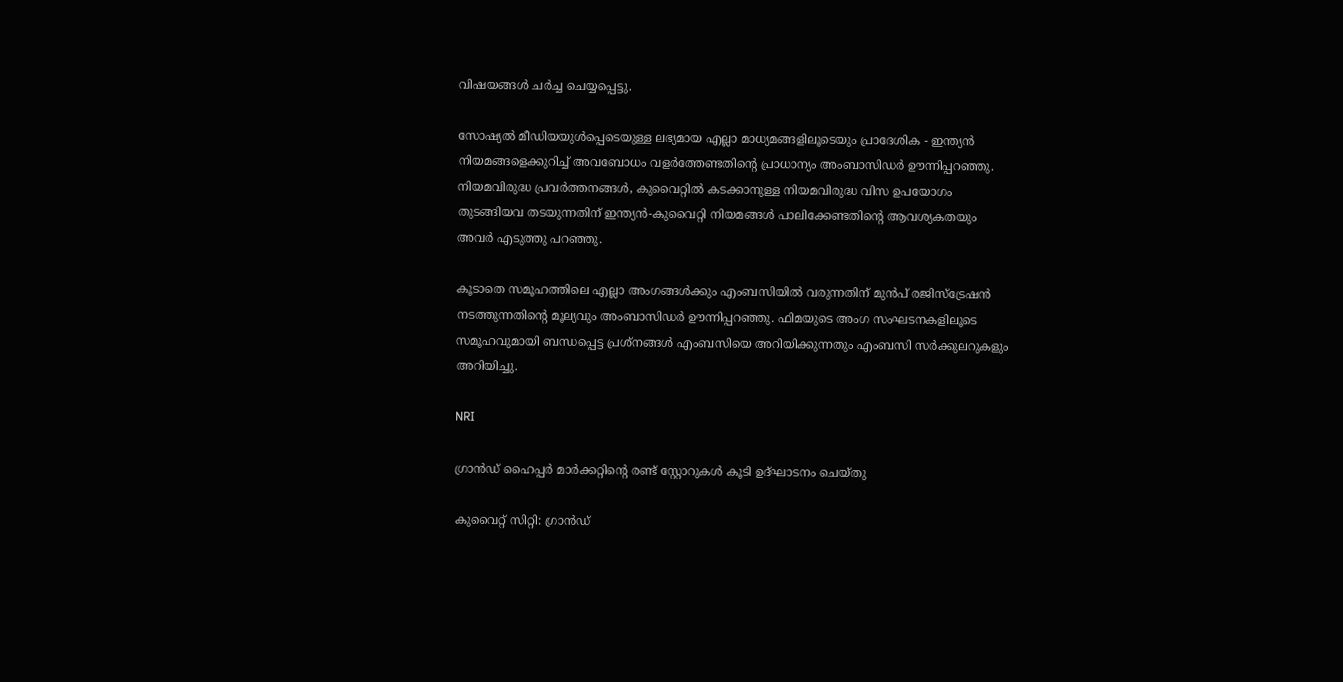വിഷയങ്ങൾ ചർച്ച ചെയ്യപ്പെട്ടു.

സോഷ്യൽ മീഡിയയുൾപ്പെടെയുള്ള ലഭ്യമായ എല്ലാ മാധ്യമങ്ങളിലൂടെയും പ്രാദേശിക - ഇന്ത്യൻ നിയമങ്ങളെക്കുറിച്ച് അവബോധം വളർത്തേണ്ടതിന്‍റെ പ്രാധാന്യം അംബാസിഡർ ഊന്നിപ്പറഞ്ഞു. നിയമവിരുദ്ധ പ്രവർത്തനങ്ങൾ, കുവൈറ്റിൽ കടക്കാനുള്ള നിയമവിരുദ്ധ വിസ ഉപയോഗം തുടങ്ങിയവ തടയുന്നതിന് ഇന്ത്യൻ-കുവൈറ്റി നിയമങ്ങൾ പാലിക്കേണ്ടതിന്‍റെ ആവശ്യകതയും അവർ എടുത്തു പറഞ്ഞു.

കൂടാതെ സമൂഹത്തിലെ എല്ലാ അംഗങ്ങൾക്കും എംബസിയിൽ വരുന്നതിന് മുൻപ് രജിസ്ട്രേഷൻ നടത്തുന്നതിന്‍റെ മൂല്യവും അംബാസിഡർ ഊന്നിപ്പറഞ്ഞു. ഫിമയുടെ അംഗ സംഘടനകളിലൂടെ സമൂഹവുമായി ബന്ധപ്പെട്ട പ്രശ്നങ്ങൾ എംബസിയെ അറിയിക്കുന്നതും എംബസി സർക്കുലറുകളും അറിയിച്ചു.

NRI

ഗ്രാൻഡ് ഹൈപ്പർ മാർക്കറ്റിന്‍റെ രണ്ട് സ്റ്റോറുകൾ കൂടി ഉദ്ഘാടനം ചെയ്തു

കുവൈറ്റ് സിറ്റി: ഗ്രാൻഡ്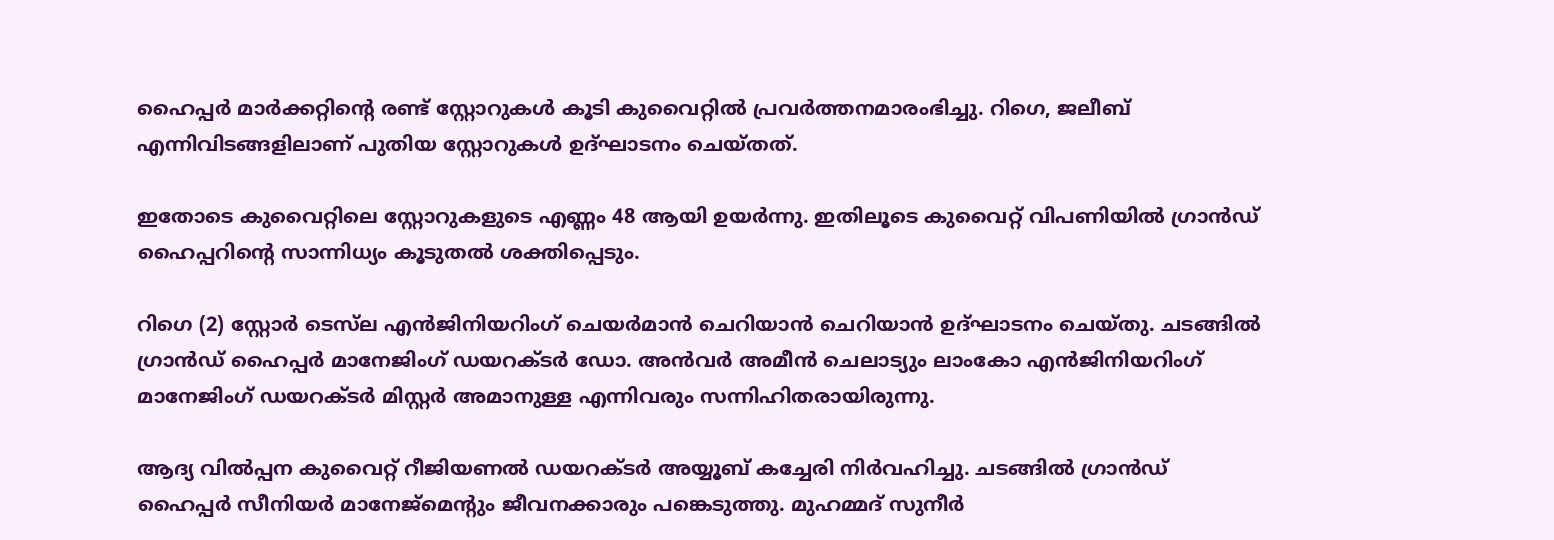ഹൈപ്പർ മാർക്കറ്റിന്‍റെ രണ്ട് സ്റ്റോറുകൾ കൂടി കുവൈറ്റിൽ പ്രവർത്തനമാരംഭിച്ചു. റിഗെ, ജലീബ് എന്നിവിടങ്ങളിലാണ് പുതിയ സ്റ്റോറുകൾ ഉദ്ഘാടനം ചെയ്തത്.

ഇതോടെ കുവൈറ്റിലെ സ്റ്റോറുകളുടെ എണ്ണം 48 ആയി ഉയർന്നു. ഇതിലൂടെ കുവൈറ്റ് വിപണിയിൽ ഗ്രാൻഡ് ഹൈപ്പറിന്‍റെ സാന്നിധ്യം കൂടുതൽ ശക്തിപ്പെടും.

റിഗെ (2) സ്റ്റോർ ടെസ്‌ല എൻജിനിയറിംഗ് ചെയർമാൻ ചെറിയാൻ ചെറിയാൻ ഉദ്ഘാടനം ചെയ്തു. ചടങ്ങിൽ ഗ്രാൻഡ് ഹൈപ്പർ മാനേജിംഗ് ഡയറക്ടർ ഡോ. അൻവർ അമീൻ ചെലാട്യും ലാംകോ എൻജിനിയറിംഗ് മാനേജിംഗ് ഡയറക്ടർ മിസ്റ്റർ അമാനുള്ള എന്നിവരും സന്നിഹിതരായിരുന്നു.

ആദ്യ വിൽപ്പന കുവൈറ്റ് റീജിയണൽ ഡയറക്ടർ അയ്യൂബ് കച്ചേരി നിർവഹിച്ചു. ചടങ്ങിൽ ഗ്രാൻഡ് ഹൈപ്പർ സീനിയർ മാനേജ്മെന്‍റും ജീവനക്കാരും പങ്കെടുത്തു. മുഹമ്മദ് സുനീർ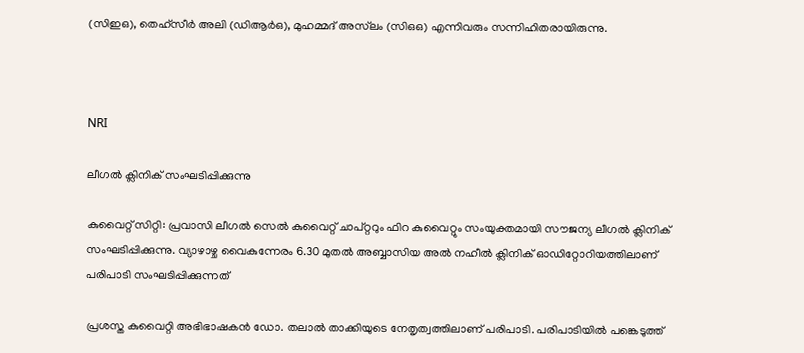(സിഇഒ), തെഹ്സീർ അലി (ഡിആർഒ), മുഹമ്മദ് അസ്‌ലം (സിഒഒ) എന്നിവരും സന്നിഹിതരായിരുന്നു.



NRI

ലീഗൽ ക്ലിനിക്‌ സംഘടിപ്പിക്കുന്നു

കുവൈറ്റ് സിറ്റി: പ്രവാസി ലീഗൽ സെൽ കുവൈറ്റ് ചാപ്റ്ററും ഫിറ കുവൈറ്റും സംയുക്തമായി സൗജന്യ ലീഗൽ ക്ലിനിക്‌ സംഘടിപ്പിക്കുന്നു. വ്യാഴാഴ്ച വൈകുന്നേരം 6.30 മുതൽ അബ്ബാസിയ അൽ നഹീൽ ക്ലിനിക് ഓഡിറ്റോറിയത്തിലാണ് പരിപാടി സംഘടിപ്പിക്കുന്നത്

പ്രശസ്ത കുവൈറ്റി അഭിഭാഷകൻ ഡോ. തലാൽ താക്കിയുടെ നേതൃത്വത്തിലാണ് പരിപാടി. പരിപാടിയിൽ പങ്കെടുത്ത്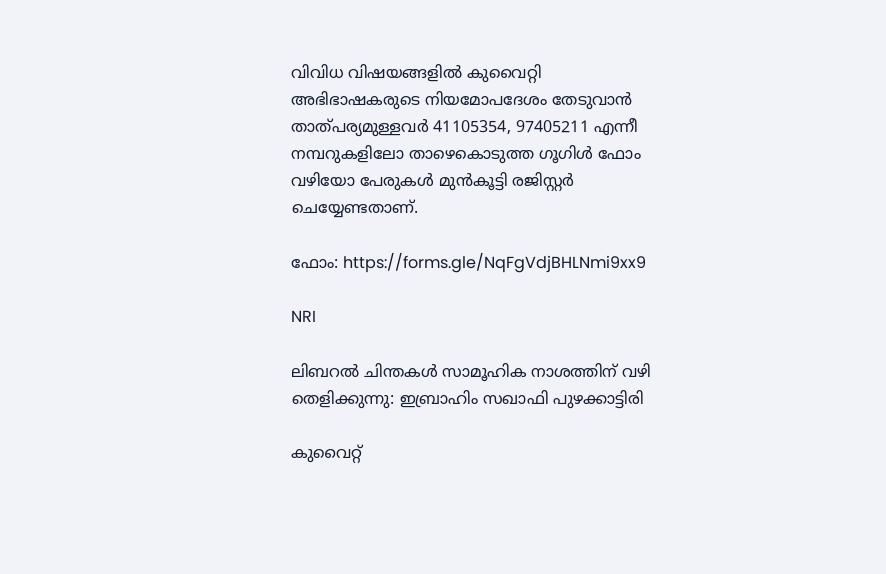വിവിധ വിഷയങ്ങളിൽ കുവൈറ്റി അഭിഭാഷകരുടെ നിയമോപദേശം തേടുവാൻ താത്പര്യമുള്ളവർ 41105354, 97405211 എന്നീ നമ്പറുകളിലോ താഴെകൊടുത്ത ഗൂഗിൾ ഫോം വഴിയോ പേരുകൾ മുൻകൂട്ടി രജിസ്റ്റർ ചെയ്യേണ്ടതാണ്.

ഫോം: https://forms.gle/NqFgVdjBHLNmi9xx9

NRI

ലിബറൽ ചിന്തകൾ സാമൂഹിക നാശത്തിന് വഴി തെളിക്കുന്നു: ഇബ്രാഹിം സഖാഫി പുഴക്കാട്ടിരി

കുവൈറ്റ്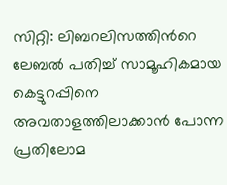സിറ്റി: ലിബറലിസത്തിന്‍റെ ലേബൽ പതിച്ച് സാമൂഹികമായ കെട്ടുറപ്പിനെ അവതാളത്തിലാക്കാൻ പോന്ന പ്രതിലോമ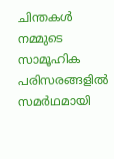ചിന്തകൾ നമ്മുടെ സാമൂഹിക പരിസരങ്ങളിൽ സമർഥമായി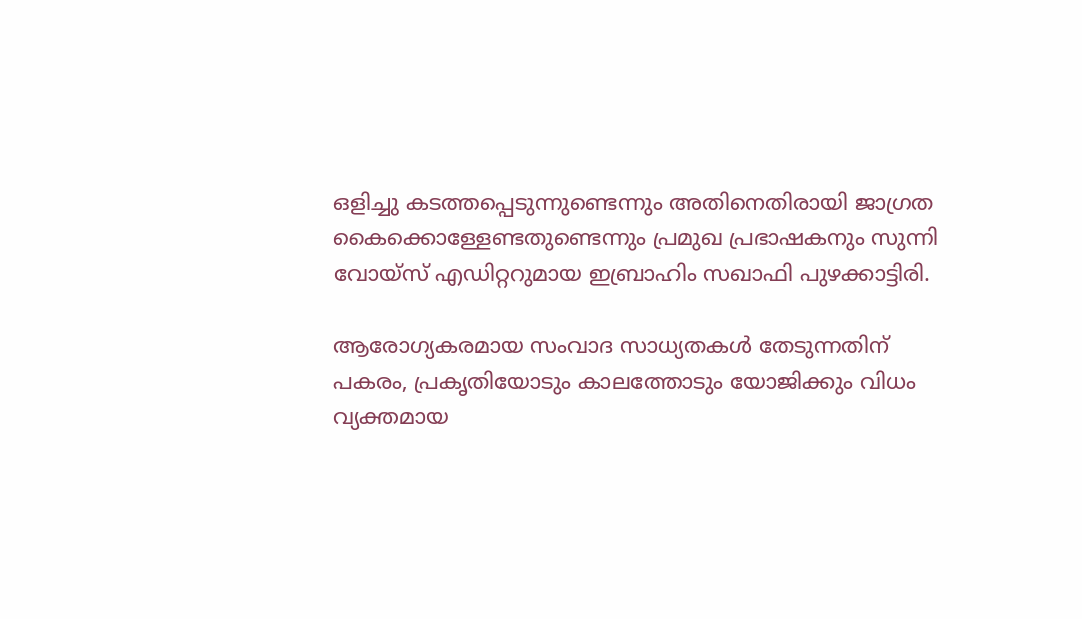ഒളിച്ചു കടത്തപ്പെടുന്നുണ്ടെന്നും അതിനെതിരായി ജാഗ്രത കൈക്കൊള്ളേണ്ടതുണ്ടെന്നും പ്രമുഖ പ്രഭാഷകനും സുന്നി വോയ്സ് എഡിറ്ററുമായ ഇബ്രാഹിം സഖാഫി പുഴക്കാട്ടിരി.

ആരോഗ്യകരമായ സംവാദ സാധ്യതകൾ തേടുന്നതിന് പകരം, പ്രകൃതിയോടും കാലത്തോടും യോജിക്കും വിധം വ്യക്തമായ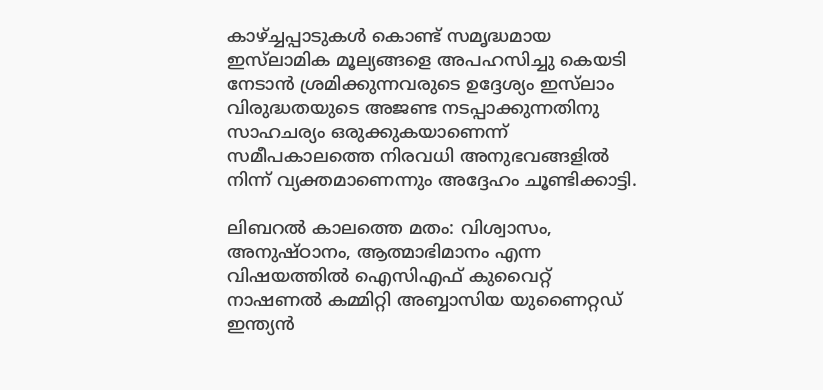കാഴ്ച്ചപ്പാടുകൾ കൊണ്ട് സമൃദ്ധമായ ഇസ്‌ലാമിക മൂല്യങ്ങളെ അപഹസിച്ചു കെയടി നേടാൻ ശ്രമിക്കുന്നവരുടെ ഉദ്ദേശ്യം ഇസ്‌ലാം വിരുദ്ധതയുടെ അജണ്ട നടപ്പാക്കുന്നതിനു സാഹചര്യം ഒരുക്കുകയാണെന്ന് സമീപകാലത്തെ നിരവധി അനുഭവങ്ങളിൽ നിന്ന് വ്യക്തമാണെന്നും അദ്ദേഹം ചൂണ്ടിക്കാട്ടി.

ലിബറൽ കാലത്തെ മതം: വിശ്വാസം, അനുഷ്ഠാനം, ആത്മാഭിമാനം എന്ന വിഷയത്തിൽ ഐസിഎഫ് കുവൈറ്റ് നാഷണൽ കമ്മിറ്റി അബ്ബാസിയ യുണൈറ്റഡ് ഇന്ത്യൻ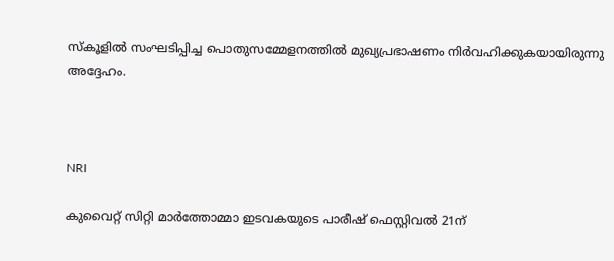സ്കൂളിൽ സംഘടിപ്പിച്ച പൊതുസമ്മേളനത്തിൽ മുഖ്യപ്രഭാഷണം നിർവഹിക്കുകയായിരുന്നു അദ്ദേഹം.



NRI

കുവൈറ്റ് സിറ്റി മാർത്തോമ്മാ ഇടവകയുടെ പാരീഷ് ഫെസ്റ്റിവൽ 21ന്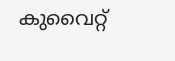കുവൈറ്റ്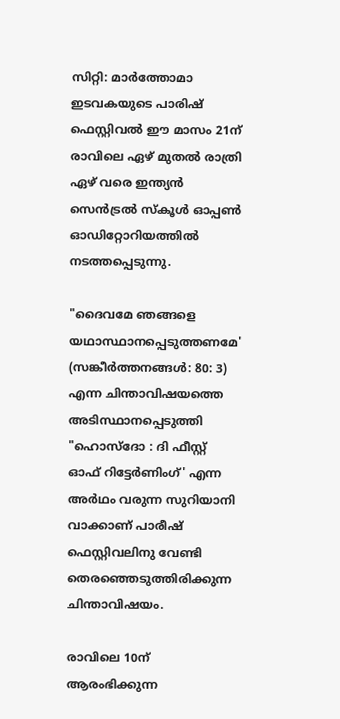സിറ്റി: മാർത്തോമാ ഇടവകയുടെ പാരിഷ് ഫെസ്റ്റിവൽ ഈ മാസം 21ന് രാവിലെ ഏഴ് മുതൽ രാത്രി ഏഴ് വരെ ഇന്ത്യൻ സെൻട്രൽ സ്കൂൾ ഓപ്പൺ ഓഡിറ്റോറിയത്തിൽ നടത്തപ്പെടുന്നു.

"ദൈവമേ ഞങ്ങളെ യഥാസ്ഥാനപ്പെടുത്തണമേ' (സങ്കീർത്തനങ്ങൾ: 80: 3) എന്ന ചിന്താവിഷയത്തെ അടിസ്ഥാനപ്പെടുത്തി "ഹൊസ്ദോ : ദി ഫീസ്റ്റ് ഓഫ് റിട്ടേർണിംഗ്' എന്ന അർഥം വരുന്ന സുറിയാനി വാക്കാണ് പാരീഷ് ഫെസ്റ്റിവലിനു വേണ്ടി തെരഞ്ഞെടുത്തിരിക്കുന്ന ചിന്താവിഷയം.

രാവിലെ 10ന് ആരംഭിക്കുന്ന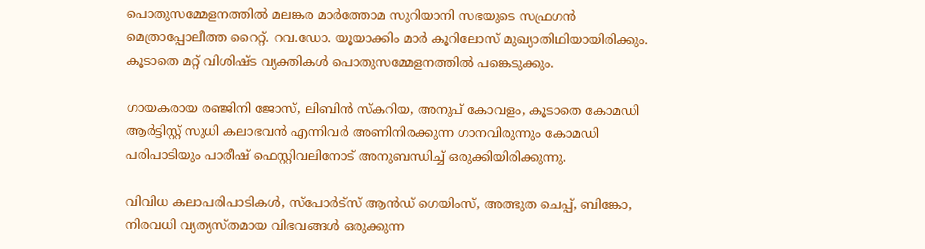പൊതുസമ്മേളനത്തിൽ മലങ്കര മാർത്തോമ സുറിയാനി സഭയുടെ സഫ്രഗൻ മെത്രാപ്പോലീത്ത റൈറ്റ്. റവ.ഡോ. യൂയാക്കിം മാർ കൂറിലോസ് മുഖ്യാതിഥിയായിരിക്കും. കൂടാതെ മറ്റ് വിശിഷ്ട വ്യക്തികൾ പൊതുസമ്മേളനത്തിൽ പങ്കെടുക്കും.

ഗായകരായ രഞ്ജിനി ജോസ്, ലിബിൻ സ്‌കറിയ, അനുപ് കോവളം, കൂടാതെ കോമഡി ആർട്ടിസ്റ്റ് സുധി കലാഭവൻ എന്നിവർ അണിനിരക്കുന്ന ഗാനവിരുന്നും കോമഡി പരിപാടിയും പാരീഷ് ഫെസ്റ്റിവലിനോട് അനുബന്ധിച്ച് ഒരുക്കിയിരിക്കുന്നു.

വിവിധ കലാപരിപാടികൾ, സ്പോർട്സ് ആൻഡ് ഗെയിംസ്, അത്ഭുത ചെപ്പ്, ബിങ്കോ, നിരവധി വ്യത്യസ്തമായ വിഭവങ്ങൾ ഒരുക്കുന്ന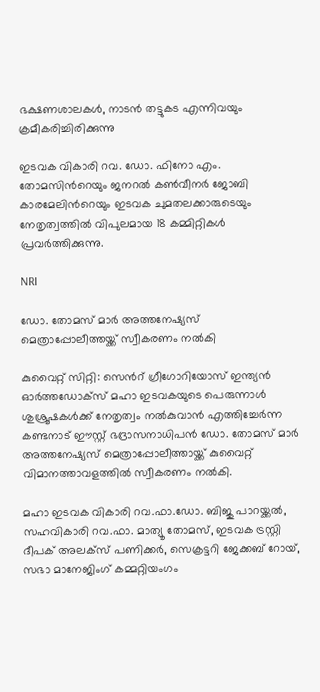ഭക്ഷണശാലകൾ, നാടൻ തട്ടുകട എന്നിവയും ക്രമീകരിച്ചിരിക്കുന്നു

ഇടവക വികാരി റവ. ഡോ. ഫിനോ എം. തോമസിന്‍റെയും ജനറൽ കൺവീനർ ജോബി കാരമേലിന്‍റെയും ഇടവക ചുമതലക്കാരുടെയും നേതൃത്വത്തിൽ വിപുലമായ 18 കമ്മിറ്റികൾ പ്രവർത്തിക്കുന്നു.

NRI

ഡോ. തോമസ്‌ മാർ അത്തനേഷ്യസ്‌ മെത്രാപ്പോലീത്തയ്ക്ക്‌ സ്വീകരണം നൽകി

കുവൈറ്റ്‌ സിറ്റി: സെന്‍റ് ഗ്രീഗോറിയോസ് ഇന്ത്യൻ ഓർത്തഡോക്സ്‌ മഹാ ഇടവകയുടെ പെരുന്നാൾ ശുശ്രൂഷകൾക്ക്‌ നേതൃത്വം നൽകുവാൻ എത്തിച്ചേർന്ന കണ്ടനാട്‌ ഈസ്റ്റ്‌ ഭദ്രാസനാധിപൻ ഡോ. തോമസ്‌ മാർ അത്തനേഷ്യസ്‌ മെത്രാപ്പോലീത്തായ്ക്ക്‌ കുവൈറ്റ്‌ വിമാനത്താവളത്തിൽ സ്വീകരണം നൽകി.

മഹാ ഇടവക വികാരി റവ.ഫാ.ഡോ. ബിജു പാറയ്ക്കൽ, സഹവികാരി റവ.ഫാ. മാത്യൂ തോമസ്‌, ഇടവക ട്രസ്റ്റി ദീപക് അലക്സ് പണിക്കർ, സെക്രട്ടറി ജേക്കബ് റോയ്, സഭാ മാനേജിംഗ് കമ്മറ്റിയംഗം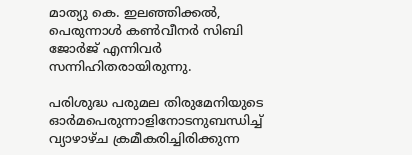മാത്യു കെ. ഇലഞ്ഞിക്കൽ, പെരുന്നാൾ കൺവീനർ സിബി ജോർജ് എന്നിവർ സന്നിഹിതരായിരുന്നു.

പരിശുദ്ധ പരുമല തിരുമേനിയുടെ ഓർമപെരുന്നാളിനോടനുബന്ധിച്ച്‌ വ്യാഴാഴ്ച ക്രമീകരിച്ചിരിക്കുന്ന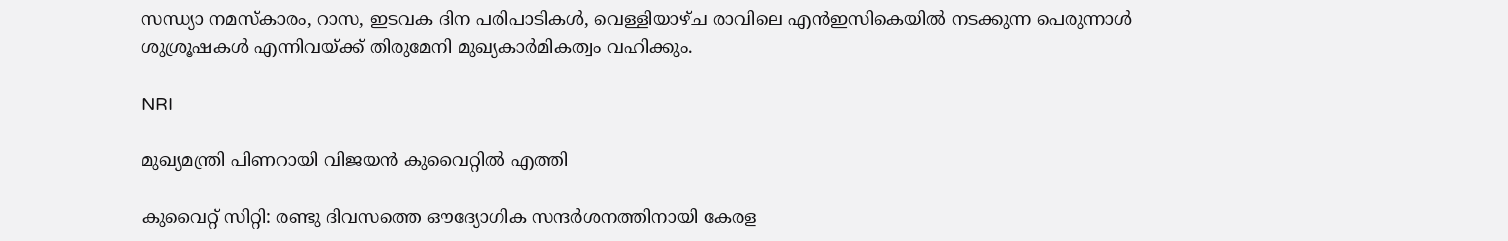സന്ധ്യാ നമസ്കാരം, റാസ, ഇടവക ദിന പരിപാടികൾ, വെള്ളിയാഴ്ച രാവിലെ എൻഇസികെയിൽ നടക്കുന്ന പെരുന്നാൾ ശുശ്രൂഷകൾ എന്നിവയ്ക്ക്‌ തിരുമേനി മുഖ്യകാർമികത്വം വഹിക്കും.

NRI

മുഖ്യമന്ത്രി പിണറായി വിജയൻ കുവൈറ്റിൽ എത്തി

കുവൈറ്റ് സിറ്റി: രണ്ടു ദിവസത്തെ ഔദ്യോഗിക സന്ദർശനത്തിനായി കേരള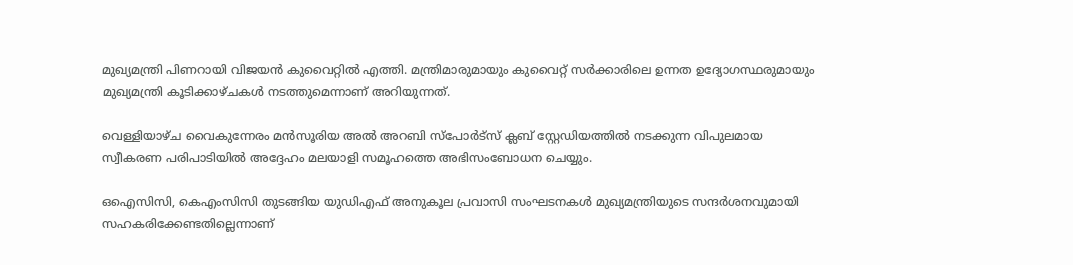മുഖ്യമന്ത്രി പിണറായി വിജയൻ കുവൈറ്റിൽ എത്തി. മന്ത്രിമാരുമായും കുവൈറ്റ് സർക്കാരിലെ ഉന്നത ഉദ്യോഗസ്ഥരുമായും മുഖ്യമന്ത്രി കൂടിക്കാഴ്ചകൾ നടത്തുമെന്നാണ് അറിയുന്നത്.

വെള്ളിയാഴ്ച വൈകുന്നേരം മൻസൂരിയ അൽ അറബി സ്പോർട്സ് ക്ലബ് സ്റ്റേഡിയത്തിൽ നടക്കുന്ന വിപുലമായ സ്വീകരണ പരിപാടിയിൽ അദ്ദേഹം മലയാളി സമൂഹത്തെ അഭിസംബോധന ചെയ്യും.

ഒഐസിസി, കെഎംസിസി തുടങ്ങിയ യുഡിഎഫ് അനുകൂല പ്രവാസി സംഘടനകൾ മുഖ്യമന്ത്രിയുടെ സന്ദർശനവുമായി സഹകരിക്കേണ്ടതില്ലെന്നാണ്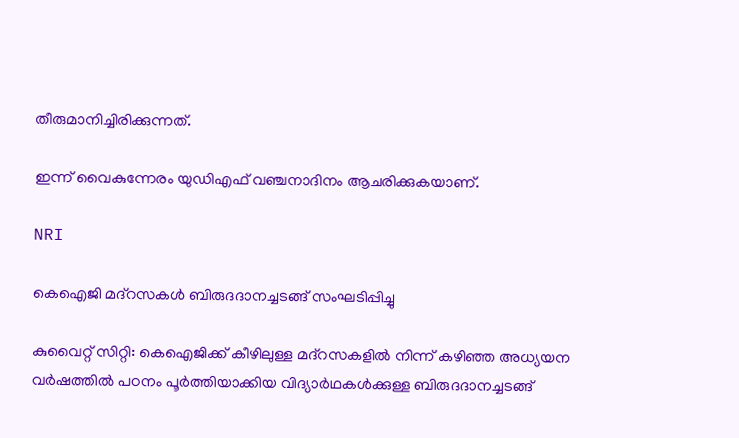തീരുമാനിച്ചിരിക്കുന്നത്.

ഇന്ന് വൈകുന്നേരം യുഡിഎഫ് വഞ്ചനാദിനം ആചരിക്കുകയാണ്.

NRI

കെഐജി മദ്‌റസകൾ ബിരുദദാനച്ചടങ്ങ് സംഘടിപ്പിച്ചു

കുവൈറ്റ് സിറ്റി: കെഐജിക്ക് കീഴിലുള്ള മദ്‌റസകളിൽ നിന്ന് കഴിഞ്ഞ അധ്യയന വർഷത്തിൽ പഠനം പൂർത്തിയാക്കിയ വിദ്യാർഥകൾക്കുള്ള ബിരുദദാനച്ചടങ്ങ്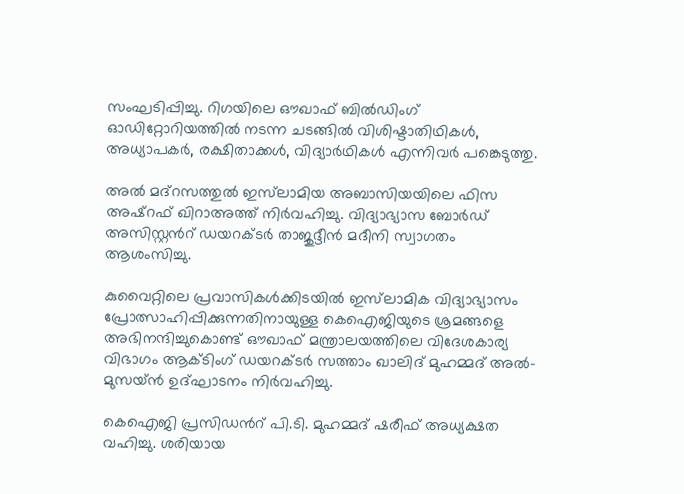സംഘടിപ്പിച്ചു. റിഗയിലെ ഔഖാഫ് ബിൽഡിംഗ് ഓഡിറ്റോറിയത്തിൽ നടന്ന ചടങ്ങിൽ വിശിഷ്ടാതിഥികൾ, അധ്യാപകർ, രക്ഷിതാക്കൾ, വിദ്യാർഥികൾ എന്നിവർ പങ്കെടുത്തു.

അൽ മദ്‌റസത്തുൽ ഇസ്‌ലാമിയ അബാസിയയിലെ ഫിസ അഷ്റഫ് ഖിറാഅത്ത് നിർവഹിച്ചു. വിദ്യാഭ്യാസ ബോർഡ് അസിസ്റ്റന്‍റ് ഡയറക്ടർ താജുദ്ദീൻ മദീനി സ്വാഗതം ആശംസിച്ചു.

കുവൈറ്റിലെ പ്രവാസികൾക്കിടയിൽ ഇസ്‌ലാമിക വിദ്യാഭ്യാസം പ്രോത്സാഹിപ്പിക്കുന്നതിനായുള്ള കെഐജിയുടെ ശ്രമങ്ങളെ അഭിനന്ദിച്ചുകൊണ്ട് ഔഖാഫ് മന്ത്രാലയത്തിലെ വിദേശകാര്യ വിഭാഗം ആക്ടിംഗ് ഡയറക്ടർ സത്താം ഖാലിദ് മുഹമ്മദ് അൽ-മുസയ്ൻ ഉദ്ഘാടനം നിർവഹിച്ചു.

കെഐജി പ്രസിഡന്‍റ് പി.ടി. മുഹമ്മദ് ഷരീഫ് അധ്യക്ഷത വഹിച്ചു. ശരിയായ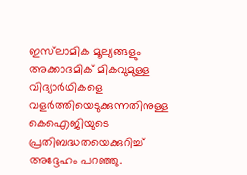ഇസ്‌ലാമിക മൂല്യങ്ങളും അക്കാദമിക് മികവുമുള്ള വിദ്യാർഥികളെ വളർത്തിയെടുക്കുന്നതിനുള്ള കെഐജിയുടെ പ്രതിബദ്ധതയെക്കുറിച്ച് അദ്ദേഹം പറഞ്ഞു.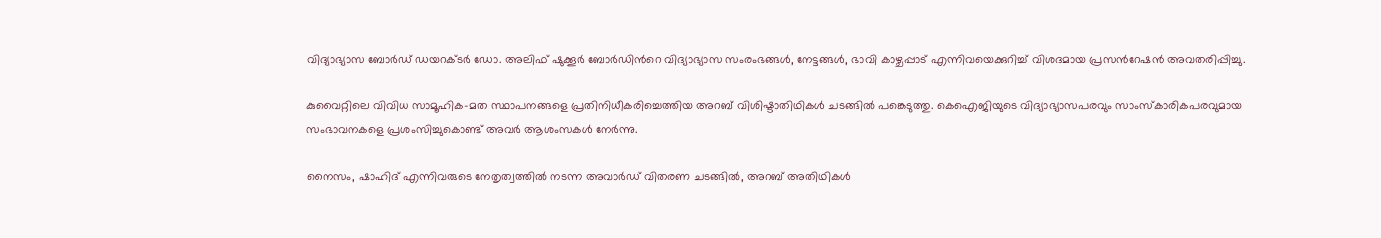വിദ്യാഭ്യാസ ബോർഡ് ഡയറക്ടർ ഡോ. അലിഫ് ഷുക്കൂർ ബോർഡിന്‍റെ വിദ്യാഭ്യാസ സംരംഭങ്ങൾ, നേട്ടങ്ങൾ, ഭാവി കാഴ്ചപ്പാട് എന്നിവയെക്കുറിച്ച് വിശദമായ പ്രസന്‍റേഷൻ അവതരിപ്പിച്ചു.

കുവൈറ്റിലെ വിവിധ സാമൂഹിക-മത സ്ഥാപനങ്ങളെ പ്രതിനിധീകരിച്ചെത്തിയ അറബ് വിശിഷ്ടാതിഥികൾ ചടങ്ങിൽ പങ്കെടുത്തു. കെഐജിയുടെ വിദ്യാഭ്യാസപരവും സാംസ്കാരികപരവുമായ സംഭാവനകളെ പ്രശംസിച്ചുകൊണ്ട് അവർ ആശംസകൾ നേർന്നു.

നൈസം, ഷാഹിദ് എന്നിവരുടെ നേതൃത്വത്തിൽ നടന്ന അവാർഡ് വിതരണ ചടങ്ങിൽ, അറബ് അതിഥികൾ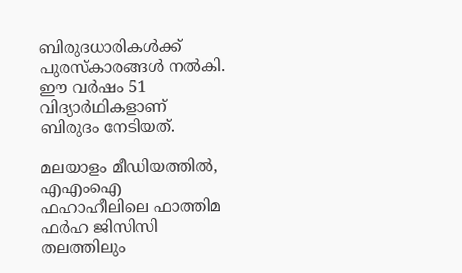ബിരുദധാരികൾക്ക് പുരസ്‌കാരങ്ങൾ നൽകി. ഈ വർഷം 51 വിദ്യാർഥികളാണ് ബിരുദം നേടിയത്.

മലയാളം മീഡിയത്തിൽ, എഎംഐ ഫഹാഹീലിലെ ഫാത്തിമ ഫർഹ ജിസിസി തലത്തിലും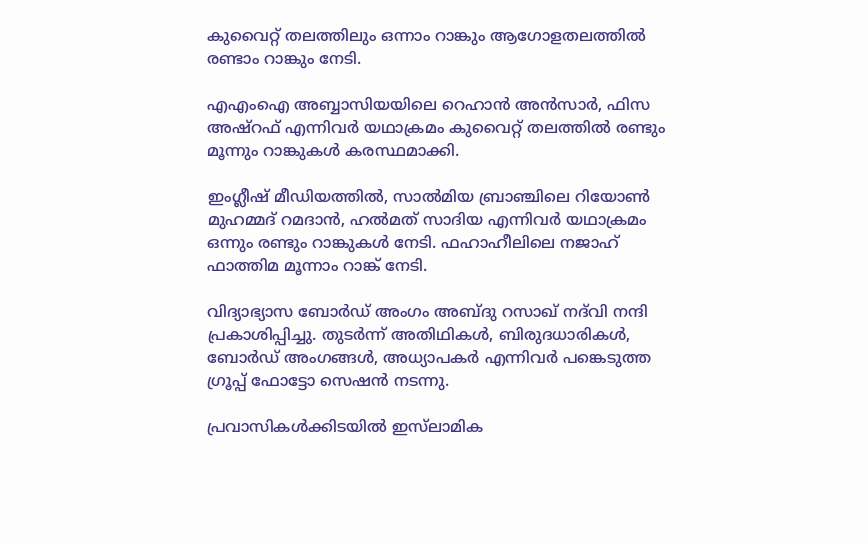കുവൈറ്റ് തലത്തിലും ഒന്നാം റാങ്കും ആഗോളതലത്തിൽ രണ്ടാം റാങ്കും നേടി.

എഎംഐ അബ്ബാസിയയിലെ റെഹാൻ അൻസാർ, ഫിസ അഷ്റഫ് എന്നിവർ യഥാക്രമം കുവൈറ്റ് തലത്തിൽ രണ്ടും മൂന്നും റാങ്കുകൾ കരസ്ഥമാക്കി.

ഇംഗ്ലീഷ് മീഡിയത്തിൽ, സാൽമിയ ബ്രാഞ്ചിലെ റിയോൺ മുഹമ്മദ് റമദാൻ, ഹൽമത് സാദിയ എന്നിവർ യഥാക്രമം ഒന്നും രണ്ടും റാങ്കുകൾ നേടി. ഫഹാഹീലിലെ നജാഹ് ഫാത്തിമ മൂന്നാം റാങ്ക് നേടി.

വിദ്യാഭ്യാസ ബോർഡ് അംഗം അബ്ദു റസാഖ് നദ്‌വി നന്ദി പ്രകാശിപ്പിച്ചു. തുടർന്ന് അതിഥികൾ, ബിരുദധാരികൾ, ബോർഡ് അംഗങ്ങൾ, അധ്യാപകർ എന്നിവർ പങ്കെടുത്ത ഗ്രൂപ്പ് ഫോട്ടോ സെഷൻ നടന്നു.

പ്രവാസികൾക്കിടയിൽ ഇസ്‌ലാമിക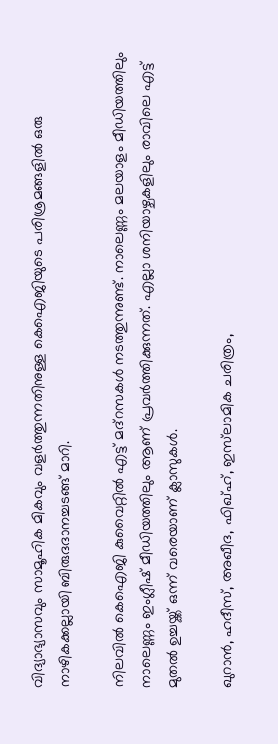വിദ്യാഭ്യാസവും സാമൂഹിക മികവും വളർത്തുന്നതിനുള്ള കെഐജിയുടെ പരിശ്രമങ്ങളിൽ ഒരു നാഴികക്കല്ലായി ബിരുദദാനച്ചടങ്ങ് മാറി.

നിലവിൽ കെഐജി കുവൈറ്റിൽ എട്ട് മദ്‌റസകൾ നടത്തുന്നുണ്ട്. നാലെണ്ണം മലയാളം മീഡിയത്തിലും നാലെണ്ണം ഇംഗ്ലീഷ് മീഡിയത്തിലും ആണ് പ്രവർത്തിക്കുന്നത്. എല്ലാ ശനിയാഴ്ചകളിലും രാവിലെ എട്ട് മുതൽ ഉച്ചയ്ക്ക് ഒന്ന് വരെയാണ് ക്ലാസുകൾ.

ഖുറാൻ, ഹദീസ്, അഖീദ, ഫിഖ്ഹ്, ഇസ്‌ലാമിക ചരിത്രം,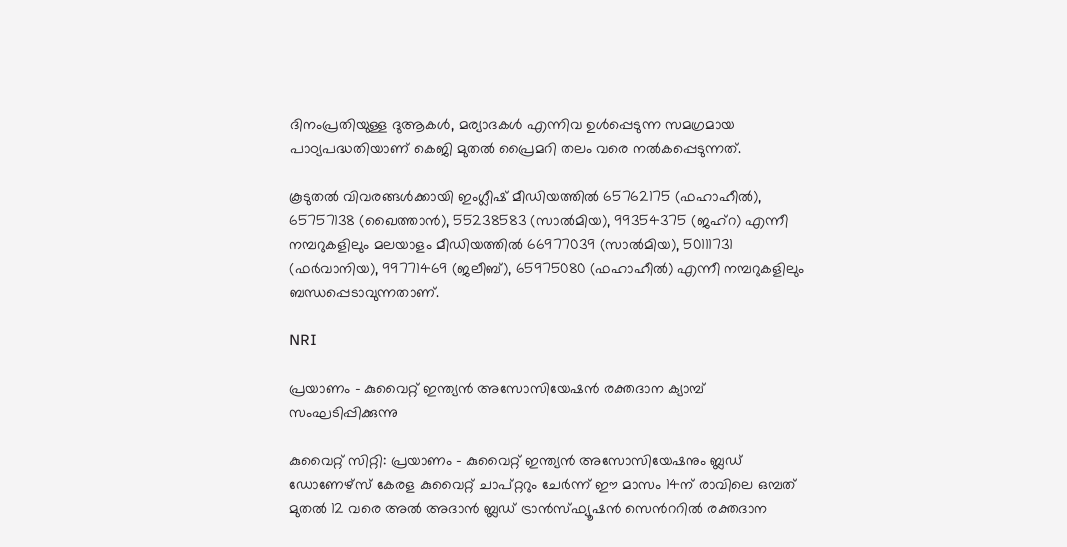ദിനംപ്രതിയുള്ള ദുആകൾ, മര്യാദകൾ എന്നിവ ഉൾപ്പെടുന്ന സമഗ്രമായ പാഠ്യപദ്ധതിയാണ് കെജി മുതൽ പ്രൈമറി തലം വരെ നൽകപ്പെടുന്നത്.

കൂടുതൽ വിവരങ്ങൾക്കായി ഇംഗ്ലീഷ് മീഡിയത്തിൽ 65762175 (ഫഹാഹീൽ), 65757138 (ഖൈത്താൻ), 55238583 (സാൽമിയ), 99354375 (ജഹ്റ) എന്നീ നമ്പറുകളിലും മലയാളം മീഡിയത്തിൽ 66977039 (സാൽമിയ), 50111731 (ഫർവാനിയ), 99771469 (ജലീബ്), 65975080 (ഫഹാഹീൽ) എന്നീ നമ്പറുകളിലും ബന്ധപ്പെടാവുന്നതാണ്.

NRI

പ്രയാണം - കുവൈറ്റ് ഇന്ത്യൻ അസോസിയേഷൻ രക്തദാന ക്യാമ്പ് സംഘടിപ്പിക്കുന്നു

കുവൈറ്റ് സിറ്റി: പ്രയാണം - കുവൈറ്റ് ഇന്ത്യൻ അസോസിയേഷനും ബ്ലഡ് ഡോണേഴ്സ് കേരള കുവൈറ്റ് ചാപ്റ്ററും ചേർന്ന് ഈ മാസം 14ന് രാവിലെ ഒമ്പത് മുതൽ 12 വരെ അൽ അദാൻ ബ്ലഡ് ട്രാൻസ്ഫ്യൂഷൻ സെന്‍ററിൽ രക്തദാന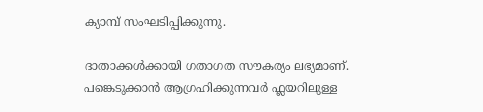ക്യാമ്പ് സംഘടിപ്പിക്കുന്നു.

ദാതാക്കൾക്കായി ഗതാഗത സൗകര്യം ലഭ്യമാണ്. പങ്കെടുക്കാൻ ആഗ്രഹിക്കുന്നവർ ഫ്ലയറിലുള്ള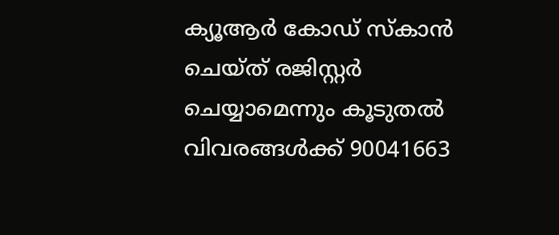ക്യൂആർ കോഡ് സ്കാൻ ചെയ്ത് രജിസ്റ്റർ ചെയ്യാമെന്നും കൂടുതൽ വിവരങ്ങൾക്ക് 90041663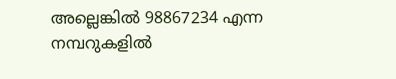അല്ലെങ്കിൽ 98867234 എന്ന നമ്പറുകളിൽ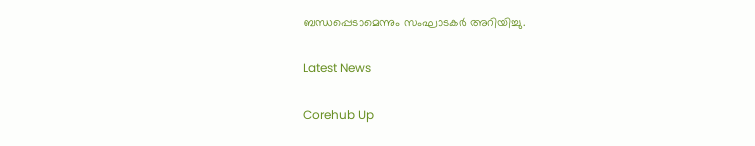ബന്ധപ്പെടാമെന്നും സംഘാടകർ അറിയിച്ചു.

Latest News

Corehub Up